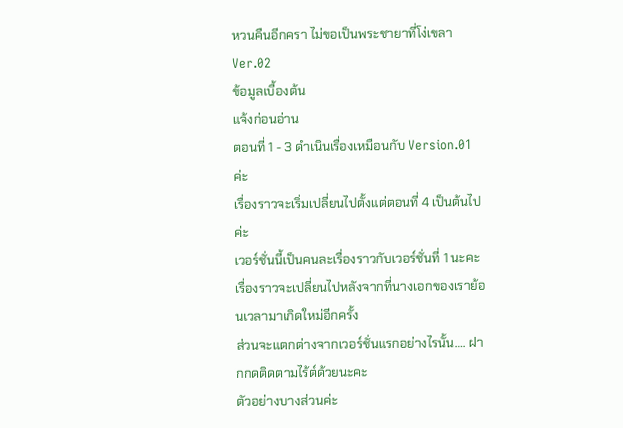หวนคืนอีกครา ไม่ขอเป็นพระชายาที่โง่เขลา Ver.02
ข้อมูลเบื้องต้น
แจ้งก่อนอ่าน
ตอนที่ 1 - 3 ดำเนินเรื่องเหมือนกับ Version.01 ค่ะ
เรื่องราวจะเริ่มเปลี่ยนไปตั้งแต่ตอนที่ 4 เป็นต้นไปค่ะ
เวอร์ชั่นนี้เป็นคนละเรื่องราวกับเวอร์ชั่นที่ 1 นะคะ
เรื่องราวจะเปลี่ยนไปหลังจากที่นางเอกของเราย้อนเวลามาเกิดใหม่อีกครั้ง
ส่วนจะแตกต่างจากเวอร์ชั่นแรกอย่างไรนั้น…. ฝากกดติดตามไร้ต์ด้วยนะคะ
ตัวอย่างบางส่วนค่ะ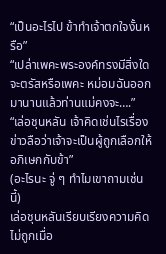“เป็นอะไรไป ข้าทำเจ้าตกใจงั้นหรือ”
“เปล่าเพคะพระองค์ทรงมีสิ่งใดจะตรัสหรือเพคะ หม่อมฉันออกมานานแล้วท่านแม่คงจะ….”
“เล่อชุนหลัน เจ้าคิดเช่นไรเรื่องข่าวลือว่าเจ้าจะเป็นผู้ถูกเลือกให้อภิเษกกับข้า”
(อะไรนะ จู่ ๆ ทำไมเขาถามเช่นนี้)
เล่อชุนหลันเรียบเรียงความคิดไม่ถูกเมื่อ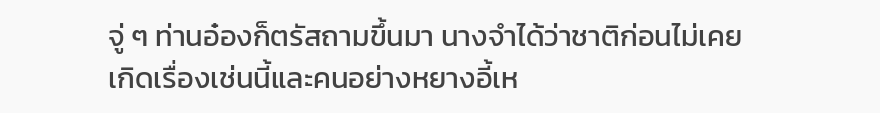จู่ ๆ ท่านอ๋องก็ตรัสถามขึ้นมา นางจำได้ว่าชาติก่อนไม่เคยเกิดเรื่องเช่นนี้และคนอย่างหยางอี้เห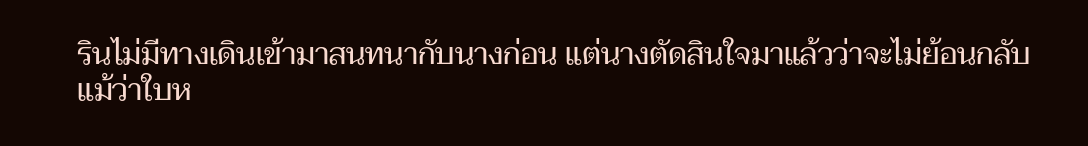รินไม่มีทางเดินเข้ามาสนทนากับนางก่อน แต่นางตัดสินใจมาแล้วว่าจะไม่ย้อนกลับแม้ว่าใบห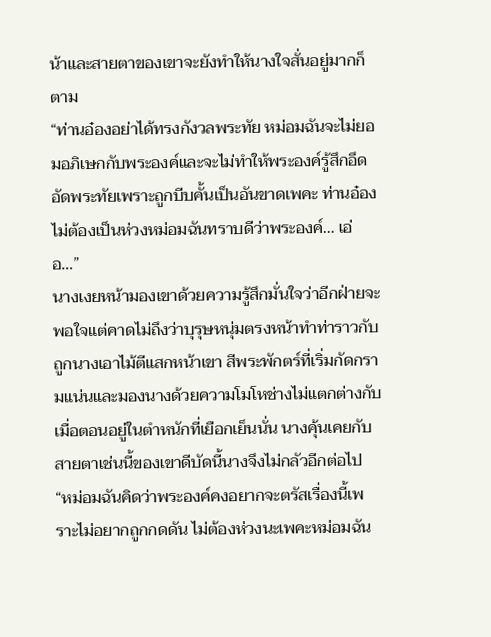น้าและสายตาของเขาจะยังทำให้นางใจสั่นอยู่มากก็ตาม
“ท่านอ๋องอย่าได้ทรงกังวลพระทัย หม่อมฉันจะไม่ยอมอภิเษกกับพระองค์และจะไม่ทำให้พระองค์รู้สึกอึดอัดพระทัยเพราะถูกบีบคั้นเป็นอันขาดเพคะ ท่านอ๋องไม่ต้องเป็นห่วงหม่อมฉันทราบดีว่าพระองค์… เอ่อ…”
นางเงยหน้ามองเขาด้วยความรู้สึกมั่นใจว่าอีกฝ่ายจะพอใจแต่คาดไม่ถึงว่าบุรุษหนุ่มตรงหน้าทำท่าราวกับถูกนางเอาไม้ตีแสกหน้าเขา สีพระพักตร์ที่เริ่มกัดกรามแน่นและมองนางด้วยความโมโหช่างไม่แตกต่างกับเมื่อตอนอยู่ในตำหนักที่เยือกเย็นนั่น นางคุ้นเคยกับสายตาเช่นนี้ของเขาดีบัดนี้นางจึงไม่กลัวอีกต่อไป
“หม่อมฉันคิดว่าพระองค์คงอยากจะตรัสเรื่องนี้เพราะไม่อยากถูกกดดัน ไม่ต้องห่วงนะเพคะหม่อมฉัน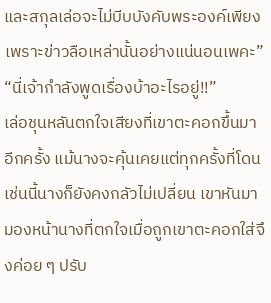และสกุลเล่อจะไม่บีบบังคับพระองค์เพียงเพราะข่าวลือเหล่านั้นอย่างแน่นอนเพคะ”
“นี่เจ้ากำลังพูดเรื่องบ้าอะไรอยู่!!”
เล่อชุนหลันตกใจเสียงที่เขาตะคอกขึ้นมาอีกครั้ง แม้นางจะคุ้นเคยแต่ทุกครั้งที่โดนเช่นนี้นางก็ยังคงกลัวไม่เปลี่ยน เขาหันมามองหน้านางที่ตกใจเมื่อถูกเขาตะคอกใส่จึงค่อย ๆ ปรับ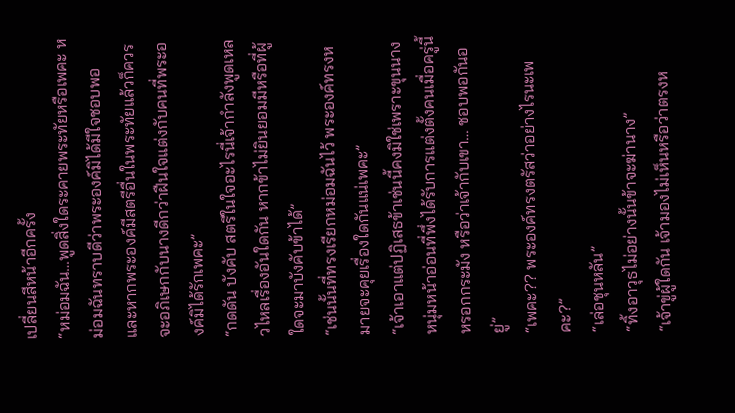เปลี่ยนสีหน้าอีกครั้ง
“หม่อมฉัน…พูดสิ่งใดระคายพระทัยหรือเพคะ หม่อมฉันทราบดีว่าพระองค์มิได้มีใจชอบพอ และหากพระองค์มีสตรีอื่นในพระทัยแล้วก็ควรจะอภิเษกกับนางดีกว่าฝืนใจแต่งกับคนที่พระองค์มิได้รักเพคะ”
“กดดัน บังคับ สตรีในใจอะไรนี่เจ้ากำลังพูดเหลวไหลเรื่องอันใดกัน หากข้าไม่ยินยอมมีหรือที่ผู้ใดจะมาบังคับข้าได้”
“เช่นนั้นที่ทรงเรียกหม่อมฉันไว้ พระองค์ทรงหมายจะคุยเรื่องใดกันแน่เพคะ”
“เจ้าเอาแต่ปฏิเสธข้าเช่นนี้คงมิใช่เพราะขุนนางหนุ่มหน้าอ่อนที่พึ่งได้รับการแต่งตั้งคนเมื่อครู่นี้หรอกกระมัง หรือว่าเจ้ากับเขา… ชอบพอกันอยู่”
“เพคะ?? พระองค์ทรงตรัสว่าอย่างไรนะเพคะ?”
“เล่อชุนหลัน”
“ทิ้งอาวุธไม่อย่างนั้นข้าจะฆ่านาง”
“เจ้าขู่ผู้ใดกัน เจ้ามองไม่เห็นหรือว่าตรงห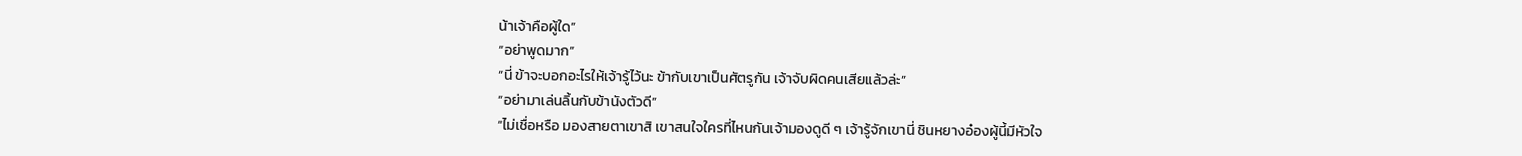น้าเจ้าคือผู้ใด”
“อย่าพูดมาก”
“นี่ ข้าจะบอกอะไรให้เจ้ารู้ไว้นะ ข้ากับเขาเป็นศัตรูกัน เจ้าจับผิดคนเสียแล้วล่ะ”
“อย่ามาเล่นลิ้นกับข้านังตัวดี”
“ไม่เชื่อหรือ มองสายตาเขาสิ เขาสนใจใครที่ไหนกันเจ้ามองดูดี ๆ เจ้ารู้จักเขานี่ ชินหยางอ๋องผู้นี้มีหัวใจ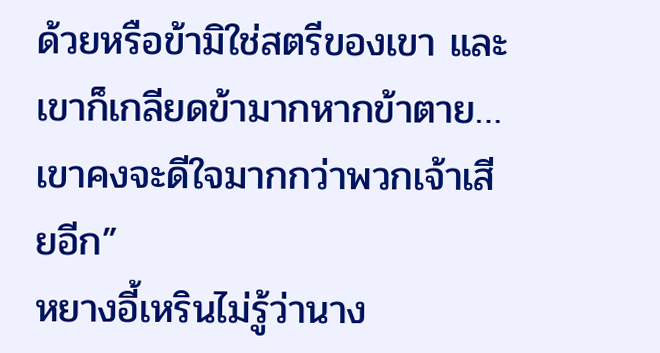ด้วยหรือข้ามิใช่สตรีของเขา และเขาก็เกลียดข้ามากหากข้าตาย… เขาคงจะดีใจมากกว่าพวกเจ้าเสียอีก”
หยางอี้เหรินไม่รู้ว่านาง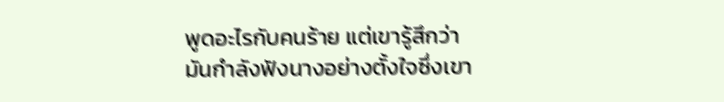พูดอะไรกับคนร้าย แต่เขารู้สึกว่ามันกำลังฟังนางอย่างตั้งใจซึ่งเขา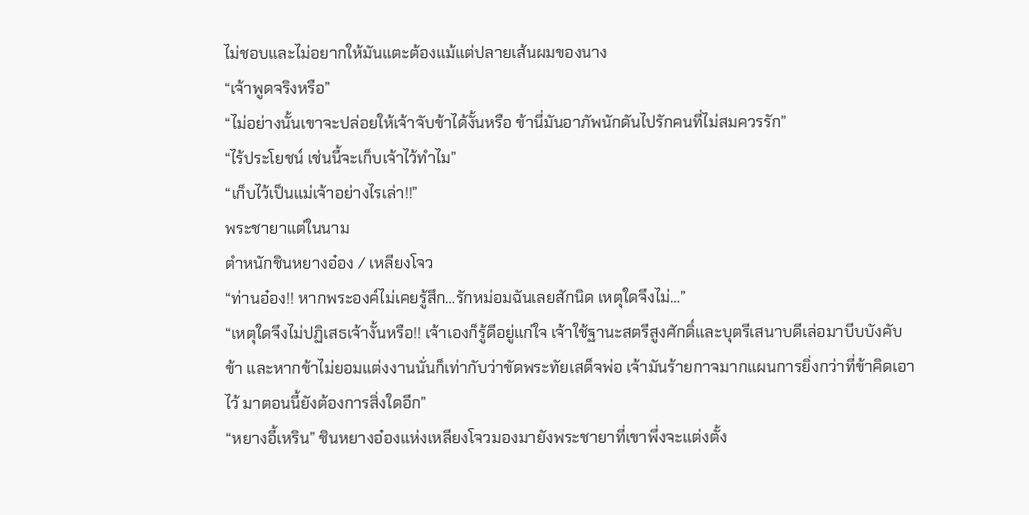ไม่ชอบและไม่อยากให้มันแตะต้องแม้แต่ปลายเส้นผมของนาง
“เจ้าพูดจริงหรือ”
“ไม่อย่างนั้นเขาจะปล่อยให้เจ้าจับข้าได้งั้นหรือ ข้านี่มันอาภัพนักดันไปรักคนที่ไม่สมควรรัก”
“ไร้ประโยชน์ เช่นนี้จะเก็บเจ้าไว้ทำไม”
“เก็บไว้เป็นแม่เจ้าอย่างไรเล่า!!”
พระชายาแต่ในนาม
ตำหนักชินหยางอ๋อง / เหลียงโจว
“ท่านอ๋อง!! หากพระองค์ไม่เคยรู้สึก…รักหม่อมฉันเลยสักนิด เหตุใดจึงไม่…”
“เหตุใดจึงไม่ปฏิเสธเจ้างั้นหรือ!! เจ้าเองก็รู้ดีอยู่แก่ใจ เจ้าใช้ฐานะสตรีสูงศักดิ์และบุตรีเสนาบดีเล่อมาบีบบังคับข้า และหากข้าไม่ยอมแต่งงานนั่นก็เท่ากับว่าขัดพระทัยเสด็จพ่อ เจ้ามันร้ายกาจมากแผนการยิ่งกว่าที่ข้าคิดเอาไว้ มาตอนนี้ยังต้องการสิ่งใดอีก”
“หยางอี้เหริน” ชินหยางอ๋องแห่งเหลียงโจวมองมายังพระชายาที่เขาพึ่งจะแต่งตั้ง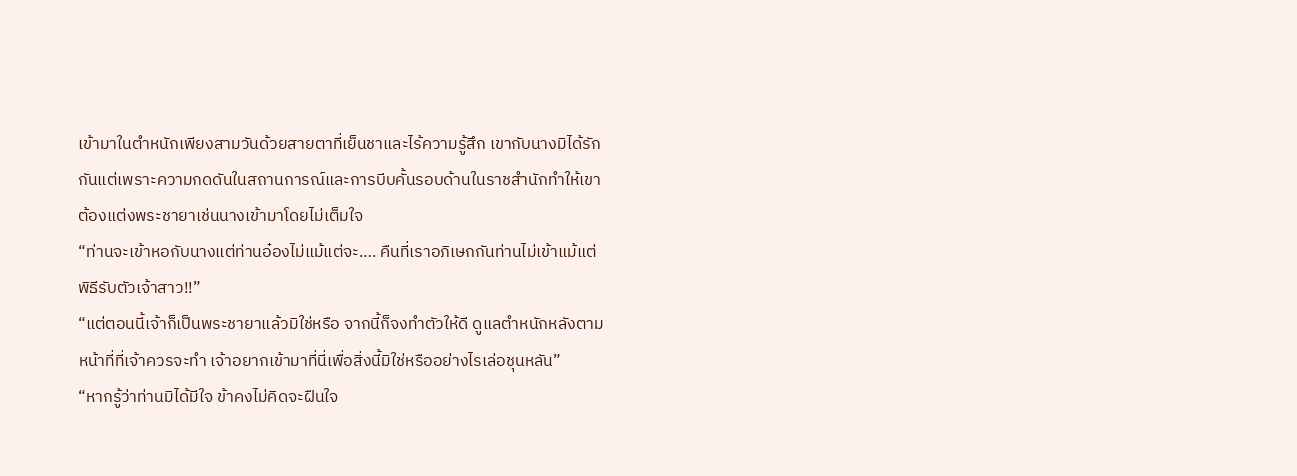เข้ามาในตำหนักเพียงสามวันด้วยสายตาที่เย็นชาและไร้ความรู้สึก เขากับนางมิได้รักกันแต่เพราะความกดดันในสถานการณ์และการบีบคั้นรอบด้านในราชสำนักทำให้เขาต้องแต่งพระชายาเช่นนางเข้ามาโดยไม่เต็มใจ
“ท่านจะเข้าหอกับนางแต่ท่านอ๋องไม่แม้แต่จะ…. คืนที่เราอภิเษกกันท่านไม่เข้าแม้แต่พิธีรับตัวเจ้าสาว!!”
“แต่ตอนนี้เจ้าก็เป็นพระชายาแล้วมิใช่หรือ จากนี้ก็จงทำตัวให้ดี ดูแลตำหนักหลังตามหน้าที่ที่เจ้าควรจะทำ เจ้าอยากเข้ามาที่นี่เพื่อสิ่งนี้มิใช่หรืออย่างไรเล่อชุนหลัน”
“หากรู้ว่าท่านมิได้มีใจ ข้าคงไม่คิดจะฝืนใจ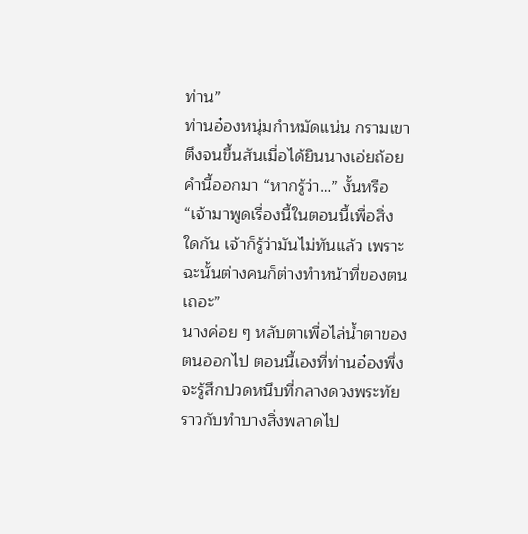ท่าน”
ท่านอ๋องหนุ่มกำหมัดแน่น กรามเขาตึงจนขึ้นสันเมื่อได้ยินนางเอ่ยถ้อยคำนี้ออกมา “หากรู้ว่า…” งั้นหรือ
“เจ้ามาพูดเรื่องนี้ในตอนนี้เพื่อสิ่งใดกัน เจ้าก็รู้ว่ามันไม่ทันแล้ว เพราะฉะนั้นต่างคนก็ต่างทำหน้าที่ของตนเถอะ”
นางค่อย ๆ หลับตาเพื่อไล่น้ำตาของตนออกไป ตอนนี้เองที่ท่านอ๋องพึ่งจะรู้สึกปวดหนึบที่กลางดวงพระทัยราวกับทำบางสิ่งพลาดไป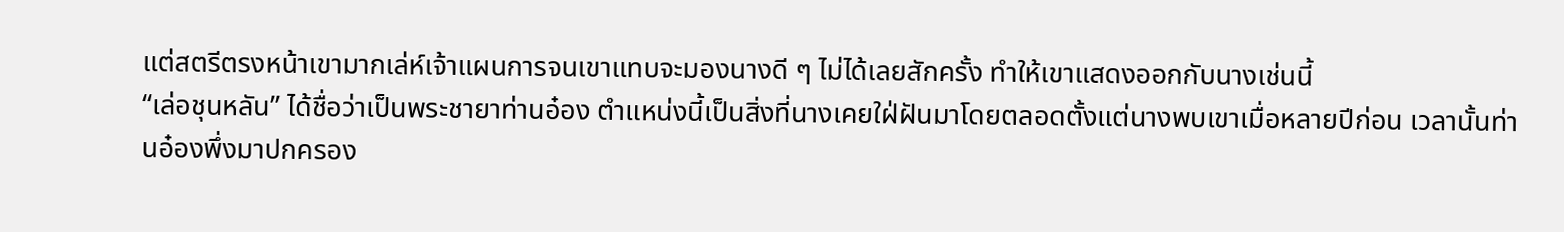แต่สตรีตรงหน้าเขามากเล่ห์เจ้าแผนการจนเขาแทบจะมองนางดี ๆ ไม่ได้เลยสักครั้ง ทำให้เขาแสดงออกกับนางเช่นนี้
“เล่อชุนหลัน” ได้ชื่อว่าเป็นพระชายาท่านอ๋อง ตำแหน่งนี้เป็นสิ่งที่นางเคยใฝ่ฝันมาโดยตลอดตั้งแต่นางพบเขาเมื่อหลายปีก่อน เวลานั้นท่านอ๋องพึ่งมาปกครอง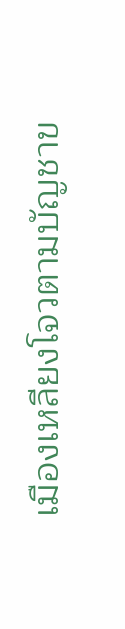เมืองเหลียงโจวตามบัญชาข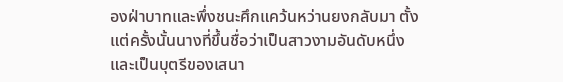องฝ่าบาทและพึ่งชนะศึกแคว้นหว่านยงกลับมา ตั้งแต่ครั้งนั้นนางที่ขึ้นชื่อว่าเป็นสาวงามอันดับหนึ่งและเป็นบุตรีของเสนา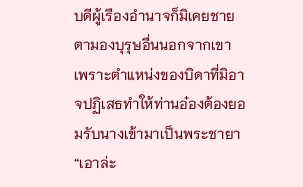บดีผู้เรืองอำนาจก็มิเคยชายตามองบุรุษอื่นนอกจากเขา เพราะตำแหน่งของบิดาที่มิอาจปฏิเสธทำให้ท่านอ๋องต้องยอมรับนางเข้ามาเป็นพระชายา
“เอาล่ะ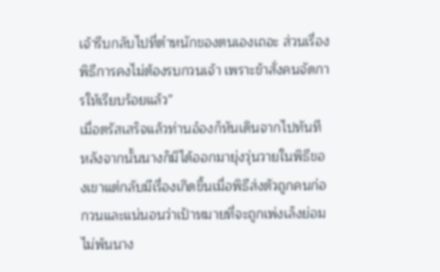เจ้ารีบกลับไปที่ตำหนักของตนเองเถอะ ส่วนเรื่องพิธีการคงไม่ต้องรบกวนเจ้า เพราะข้าสั่งคนจัดการให้เรียบร้อยแล้ว”
เมื่อตรัสเสร็จแล้วท่านอ๋องก็หันเดินจากไปทันที หลังจากนั้นนางก็มิได้ออกมายุ่งวุ่นวายในพิธีของเขาแต่กลับมีเรื่องเกิดขึ้นเมื่อพิธีส่งตัวถูกคนก่อกวนและแน่นอนว่าเป้าหมายที่จะถูกเพ่งเล็งย่อมไม่พ้นนาง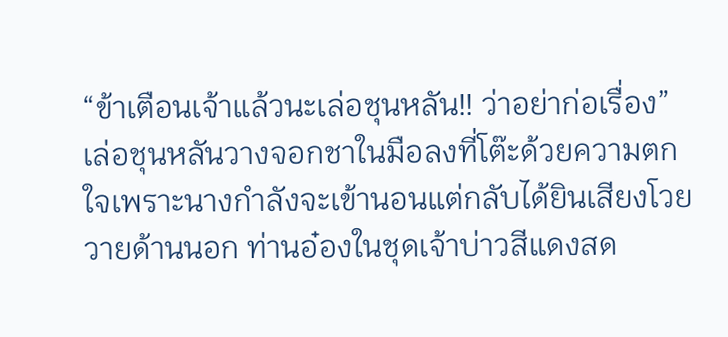“ข้าเตือนเจ้าแล้วนะเล่อชุนหลัน!! ว่าอย่าก่อเรื่อง”
เล่อชุนหลันวางจอกชาในมือลงที่โต๊ะด้วยความตกใจเพราะนางกำลังจะเข้านอนแต่กลับได้ยินเสียงโวยวายด้านนอก ท่านอ๋องในชุดเจ้าบ่าวสีแดงสด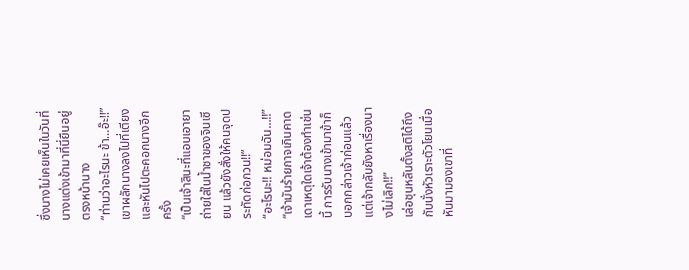ซึ่งนางไม่เคยเห็นในวันที่นางแต่งเข้ามาที่นี่ยืนอยู่ตรงหน้านาง
“ท่านว่าอะไรนะ ข้า…อ๊ะ!!”
เขาผลักนางลงไปที่เตียงและหันไปตะคอกนางอีกครั้ง
“เป็นเจ้าสินะที่แอบเอายาถ่ายใส่ในน้ำชาของจินเซียน แล้วยังสั่งให้คนจุดประทัดก่อกวน!!”
“อะไรนะ!! หม่อมฉัน…!!”
“เจ้ามันร้ายกาจเกินคาดเดาเหตุใดเจ้าต้องทำเช่นนี้ การรับนางเข้ามาข้าก็บอกกล่าวเจ้าก่อนแล้ว แต่เจ้ากลับยังหาเรื่องนางไม่เลิก!!”
เล่อชุนหลันตั้งสติได้ถึงกับนั่งหัวเราะตัวโยนเมื่อหันมามองเขาที่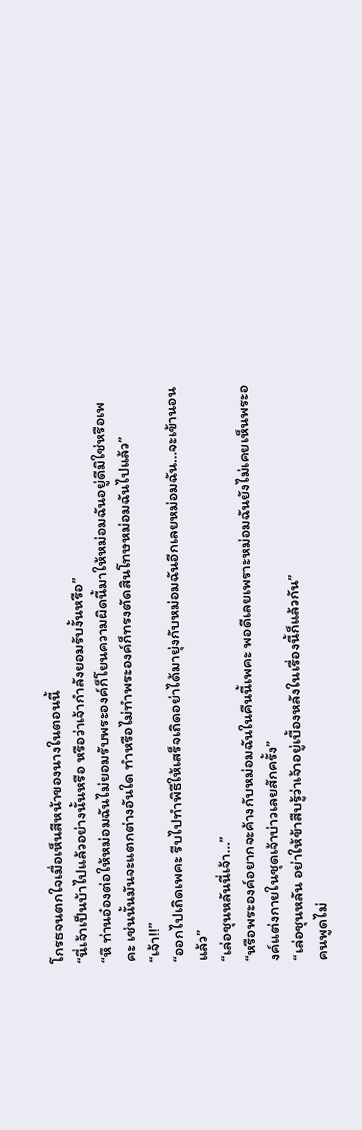โกรธจนตกใจเมื่อเห็นสีหน้าของนางในตอนนี้
“นี่เจ้าเป็นบ้าไปแล้วอย่างนั้นหรือ หรือว่าเจ้ากำลังยอมรับงั้นหรือ”
“หึ ท่านอ๋องต่อให้หม่อมฉันไม่ยอมรับพระองค์ก็โยนความผิดนี้มาให้หม่อมฉันอยู่ดีมิใช่หรือเพคะ เช่นนั้นมันจะแตกต่างอันใด ทำหรือไม่ทำพระองค์ก็ทรงตัดสินโทษหม่อมฉันไปแล้ว”
“เจ้า!!”
“ออกไปเถิดเพคะ รีบไปทำพิธีให้เสร็จเถิดอย่าได้มายุ่งกับหม่อมฉันอีกเลยหม่อมฉัน…จะเข้านอนแล้ว”
“เล่อชุนหลันนี่เจ้า…”
“หรือพระองค์อยากจะค้างกับหม่อมฉันในคืนนี้เพคะ พอดีเลยเพราะหม่อมฉันยังไม่เคยเห็นพระองค์แต่งกายในชุดเจ้าบ่าวเลยสักครั้ง”
“เล่อชุนหลัน อย่าให้ข้าสืบรู้ว่าเจ้าอยู่เบื้องหลังในเรื่องนี้ก็แล้วกัน”
คนพูดไม่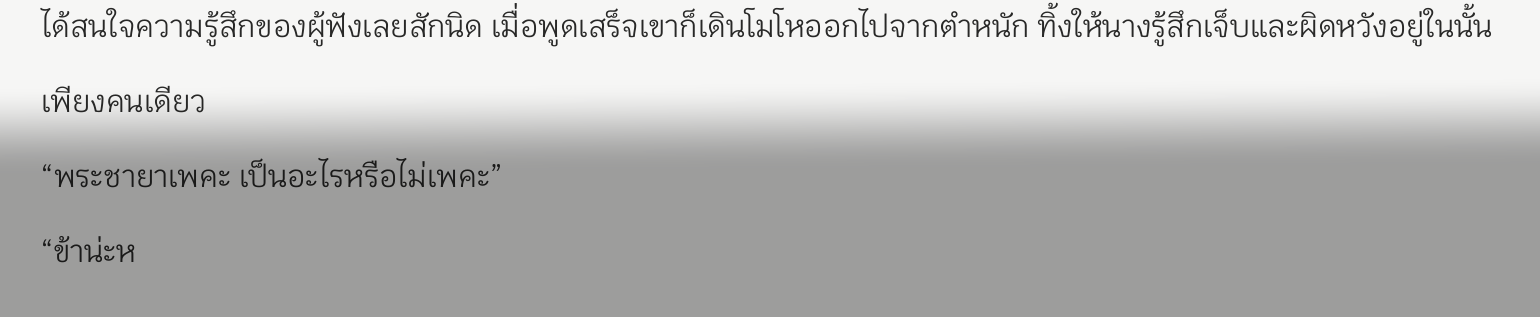ได้สนใจความรู้สึกของผู้ฟังเลยสักนิด เมื่อพูดเสร็จเขาก็เดินโมโหออกไปจากตำหนัก ทิ้งให้นางรู้สึกเจ็บและผิดหวังอยู่ในนั้นเพียงคนเดียว
“พระชายาเพคะ เป็นอะไรหรือไม่เพคะ”
“ข้าน่ะห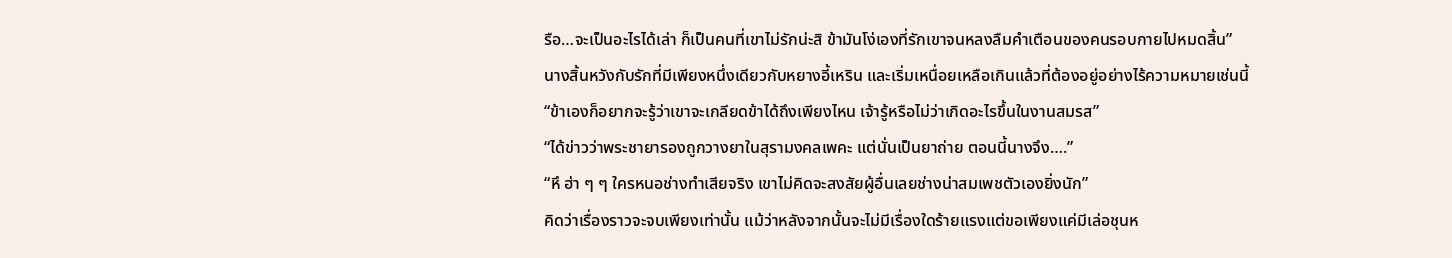รือ…จะเป็นอะไรได้เล่า ก็เป็นคนที่เขาไม่รักน่ะสิ ข้ามันโง่เองที่รักเขาจนหลงลืมคำเตือนของคนรอบกายไปหมดสิ้น”
นางสิ้นหวังกับรักที่มีเพียงหนึ่งเดียวกับหยางอี้เหริน และเริ่มเหนื่อยเหลือเกินแล้วที่ต้องอยู่อย่างไร้ความหมายเช่นนี้
“ข้าเองก็อยากจะรู้ว่าเขาจะเกลียดข้าได้ถึงเพียงไหน เจ้ารู้หรือไม่ว่าเกิดอะไรขึ้นในงานสมรส”
“ได้ข่าวว่าพระชายารองถูกวางยาในสุรามงคลเพคะ แต่นั่นเป็นยาถ่าย ตอนนี้นางจึง….”
“หึ ฮ่า ๆ ๆ ใครหนอช่างทำเสียจริง เขาไม่คิดจะสงสัยผู้อื่นเลยช่างน่าสมเพชตัวเองยิ่งนัก”
คิดว่าเรื่องราวจะจบเพียงเท่านั้น แม้ว่าหลังจากนั้นจะไม่มีเรื่องใดร้ายแรงแต่ขอเพียงแค่มีเล่อชุนห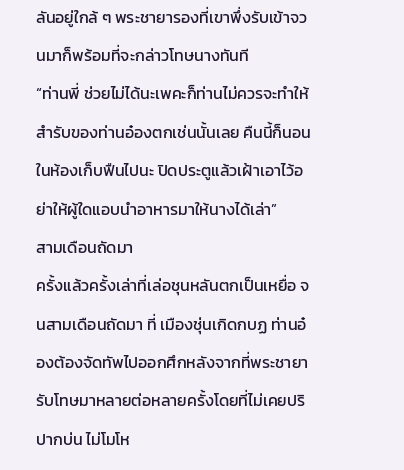ลันอยู่ใกล้ ๆ พระชายารองที่เขาพึ่งรับเข้าจวนมาก็พร้อมที่จะกล่าวโทษนางทันที
“ท่านพี่ ช่วยไม่ได้นะเพคะก็ท่านไม่ควรจะทำให้สำรับของท่านอ๋องตกเช่นนั้นเลย คืนนี้ก็นอนในห้องเก็บฟืนไปนะ ปิดประตูแล้วเฝ้าเอาไว้อย่าให้ผู้ใดแอบนำอาหารมาให้นางได้เล่า”
สามเดือนถัดมา
ครั้งแล้วครั้งเล่าที่เล่อชุนหลันตกเป็นเหยื่อ จนสามเดือนถัดมา ที่ เมืองชุ่นเกิดกบฏ ท่านอ๋องต้องจัดทัพไปออกศึกหลังจากที่พระชายารับโทษมาหลายต่อหลายครั้งโดยที่ไม่เคยปริปากบ่น ไม่โมโห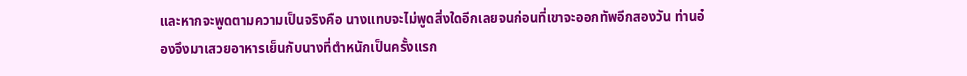และหากจะพูดตามความเป็นจริงคือ นางแทบจะไม่พูดสิ่งใดอีกเลยจนก่อนที่เขาจะออกทัพอีกสองวัน ท่านอ๋องจึงมาเสวยอาหารเย็นกับนางที่ตำหนักเป็นครั้งแรก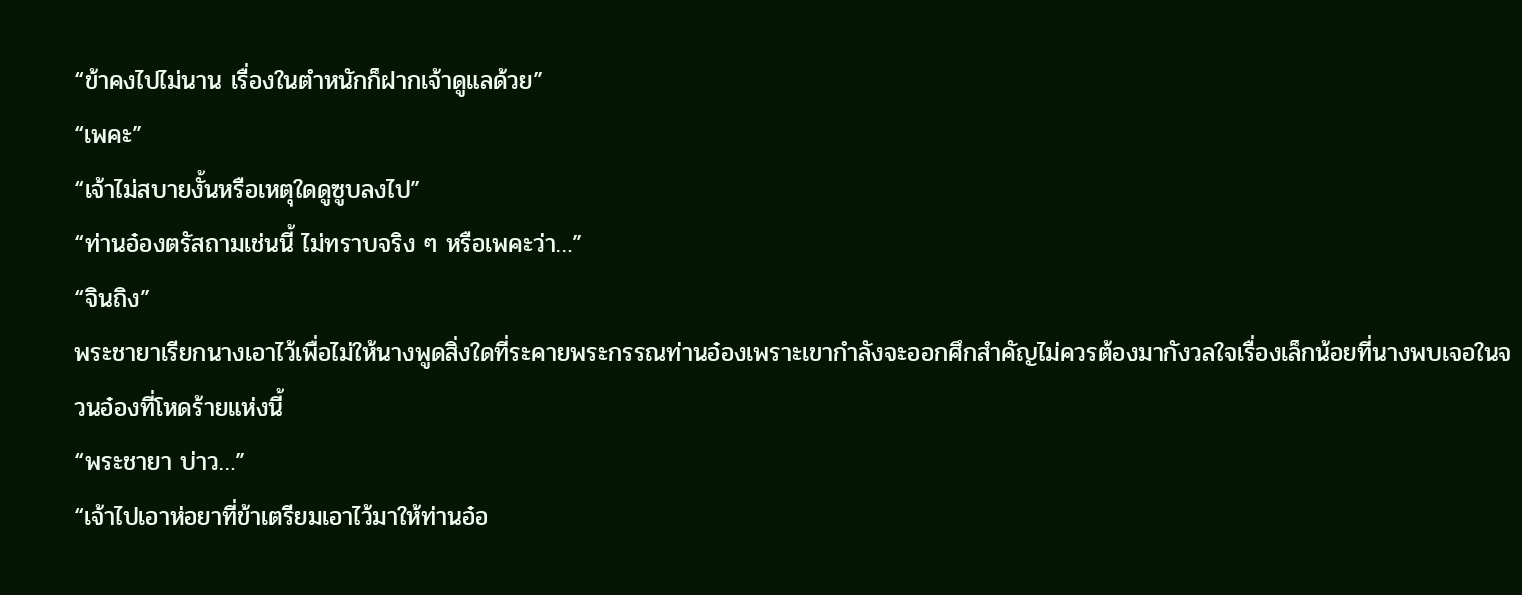“ข้าคงไปไม่นาน เรื่องในตำหนักก็ฝากเจ้าดูแลด้วย”
“เพคะ”
“เจ้าไม่สบายงั้นหรือเหตุใดดูซูบลงไป”
“ท่านอ๋องตรัสถามเช่นนี้ ไม่ทราบจริง ๆ หรือเพคะว่า…”
“จินถิง”
พระชายาเรียกนางเอาไว้เพื่อไม่ให้นางพูดสิ่งใดที่ระคายพระกรรณท่านอ๋องเพราะเขากำลังจะออกศึกสำคัญไม่ควรต้องมากังวลใจเรื่องเล็กน้อยที่นางพบเจอในจวนอ๋องที่โหดร้ายแห่งนี้
“พระชายา บ่าว…”
“เจ้าไปเอาห่อยาที่ข้าเตรียมเอาไว้มาให้ท่านอ๋อ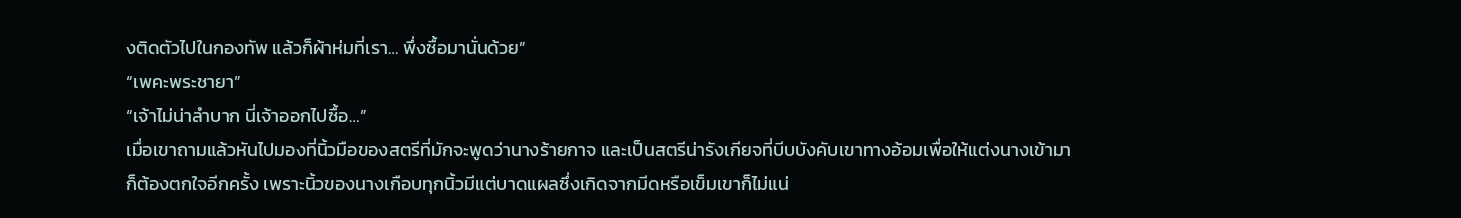งติดตัวไปในกองทัพ แล้วก็ผ้าห่มที่เรา… พึ่งซื้อมานั่นด้วย”
“เพคะพระชายา”
“เจ้าไม่น่าลำบาก นี่เจ้าออกไปซื้อ…”
เมื่อเขาถามแล้วหันไปมองที่นิ้วมือของสตรีที่มักจะพูดว่านางร้ายกาจ และเป็นสตรีน่ารังเกียจที่บีบบังคับเขาทางอ้อมเพื่อให้แต่งนางเข้ามาก็ต้องตกใจอีกครั้ง เพราะนิ้วของนางเกือบทุกนิ้วมีแต่บาดแผลซึ่งเกิดจากมีดหรือเข็มเขาก็ไม่แน่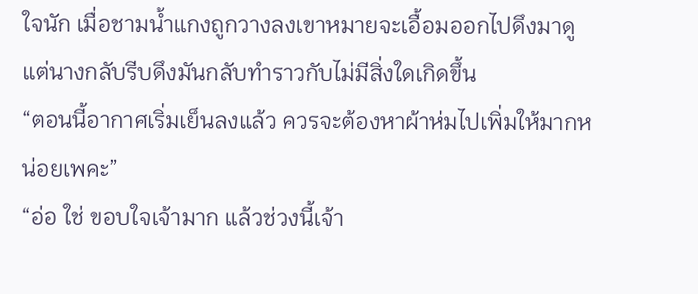ใจนัก เมื่อชามน้ำแกงถูกวางลงเขาหมายจะเอื้อมออกไปดึงมาดูแต่นางกลับรีบดึงมันกลับทำราวกับไม่มีสิ่งใดเกิดขึ้น
“ตอนนี้อากาศเริ่มเย็นลงแล้ว ควรจะต้องหาผ้าห่มไปเพิ่มให้มากหน่อยเพคะ”
“อ่อ ใช่ ขอบใจเจ้ามาก แล้วช่วงนี้เจ้า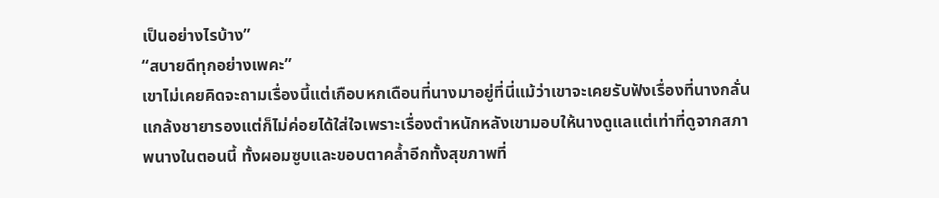เป็นอย่างไรบ้าง”
“สบายดีทุกอย่างเพคะ”
เขาไม่เคยคิดจะถามเรื่องนี้แต่เกือบหกเดือนที่นางมาอยู่ที่นี่แม้ว่าเขาจะเคยรับฟังเรื่องที่นางกลั่นแกล้งชายารองแต่ก็ไม่ค่อยได้ใส่ใจเพราะเรื่องตำหนักหลังเขามอบให้นางดูแลแต่เท่าที่ดูจากสภาพนางในตอนนี้ ทั้งผอมซูบและขอบตาคล้ำอีกทั้งสุขภาพที่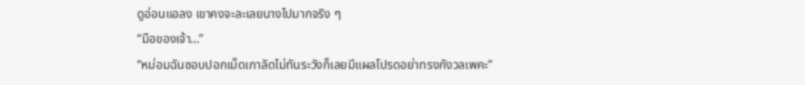ดูอ่อนแอลง เขาคงจะละเลยนางไปมากจริง ๆ
“มือของเจ้า…”
“หม่อมฉันชอบปอกเม็ดเกาลัดไม่ทันระวังก็เลยมีแผลโปรดอย่าทรงกังวลเพคะ”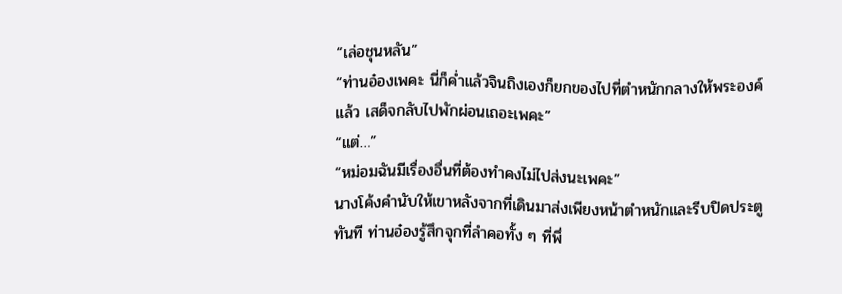“เล่อชุนหลัน”
“ท่านอ๋องเพคะ นี่ก็ค่ำแล้วจินถิงเองก็ยกของไปที่ตำหนักกลางให้พระองค์แล้ว เสด็จกลับไปพักผ่อนเถอะเพคะ”
“แต่…”
“หม่อมฉันมีเรื่องอื่นที่ต้องทำคงไม่ไปส่งนะเพคะ”
นางโค้งคำนับให้เขาหลังจากที่เดินมาส่งเพียงหน้าตำหนักและรีบปิดประตูทันที ท่านอ๋องรู้สึกจุกที่ลำคอทั้ง ๆ ที่พึ่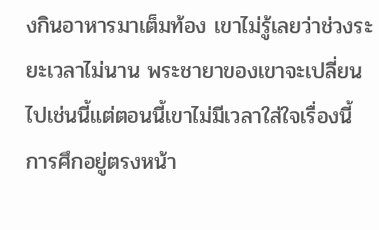งกินอาหารมาเต็มท้อง เขาไม่รู้เลยว่าช่วงระยะเวลาไม่นาน พระชายาของเขาจะเปลี่ยนไปเช่นนี้แต่ตอนนี้เขาไม่มีเวลาใส่ใจเรื่องนี้ การศึกอยู่ตรงหน้า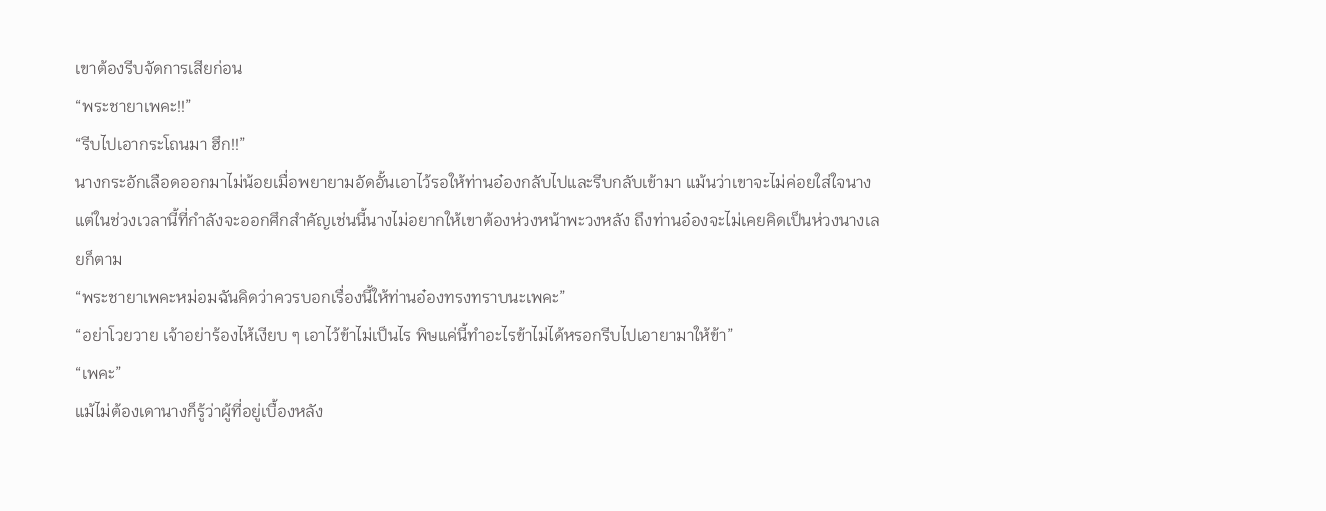เขาต้องรีบจัดการเสียก่อน
“พระชายาเพคะ!!”
“รีบไปเอากระโถนมา ฮึก!!”
นางกระอักเลือดออกมาไม่น้อยเมื่อพยายามอัดอั้นเอาไว้รอให้ท่านอ๋องกลับไปและรีบกลับเข้ามา แม้นว่าเขาจะไม่ค่อยใส่ใจนางแต่ในช่วงเวลานี้ที่กำลังจะออกศึกสำคัญเช่นนี้นางไม่อยากให้เขาต้องห่วงหน้าพะวงหลัง ถึงท่านอ๋องจะไม่เคยคิดเป็นห่วงนางเลยก็ตาม
“พระชายาเพคะหม่อมฉันคิดว่าควรบอกเรื่องนี้ให้ท่านอ๋องทรงทราบนะเพคะ”
“อย่าโวยวาย เจ้าอย่าร้องไห้เงียบ ๆ เอาไว้ข้าไม่เป็นไร พิษแค่นี้ทำอะไรข้าไม่ได้หรอกรีบไปเอายามาให้ข้า”
“เพคะ”
แม้ไม่ต้องเดานางก็รู้ว่าผู้ที่อยู่เบื้องหลัง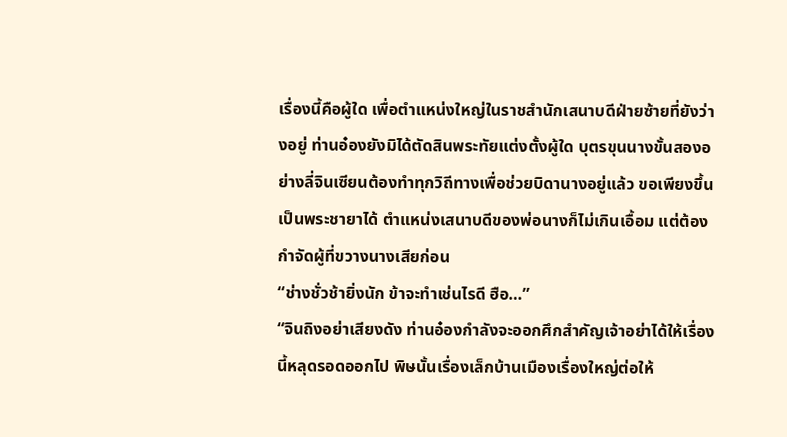เรื่องนี้คือผู้ใด เพื่อตำแหน่งใหญ่ในราชสำนักเสนาบดีฝ่ายซ้ายที่ยังว่างอยู่ ท่านอ๋องยังมิได้ตัดสินพระทัยแต่งตั้งผู้ใด บุตรขุนนางขั้นสองอย่างลี่จินเซียนต้องทำทุกวิถีทางเพื่อช่วยบิดานางอยู่แล้ว ขอเพียงขึ้นเป็นพระชายาได้ ตำแหน่งเสนาบดีของพ่อนางก็ไม่เกินเอื้อม แต่ต้องกำจัดผู้ที่ขวางนางเสียก่อน
“ช่างชั่วช้ายิ่งนัก ข้าจะทำเช่นไรดี ฮือ…”
“จินถิงอย่าเสียงดัง ท่านอ๋องกำลังจะออกศึกสำคัญเจ้าอย่าได้ให้เรื่องนี้หลุดรอดออกไป พิษนั้นเรื่องเล็กบ้านเมืองเรื่องใหญ่ต่อให้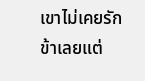เขาไม่เคยรักข้าเลยแต่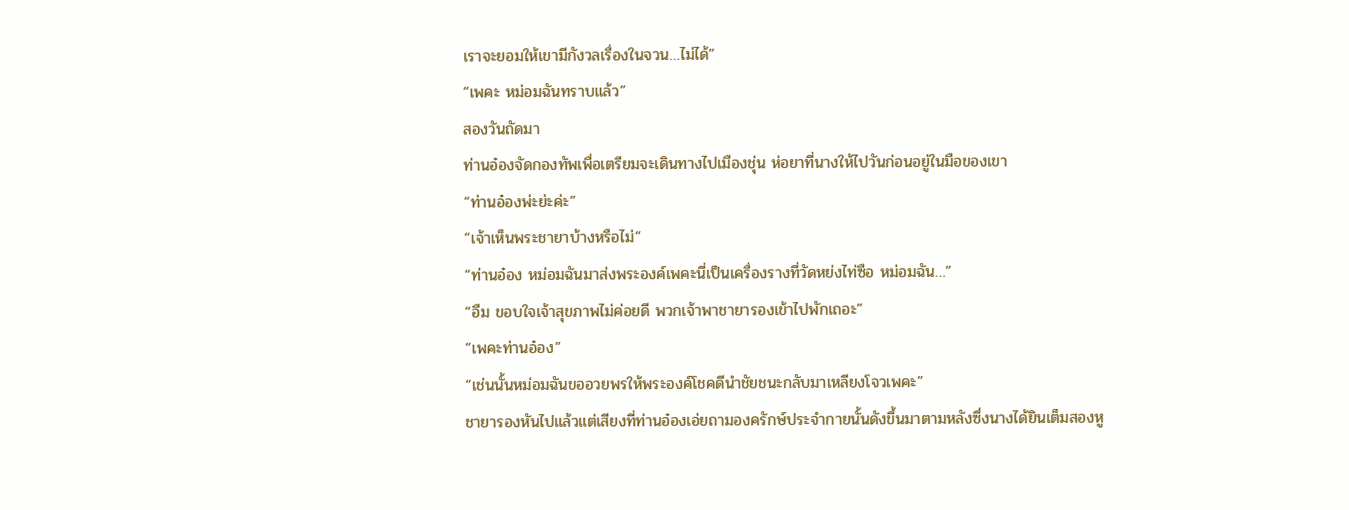เราจะยอมให้เขามีกังวลเรื่องในจวน…ไม่ได้”
“เพคะ หม่อมฉันทราบแล้ว”
สองวันถัดมา
ท่านอ๋องจัดกองทัพเพื่อเตรียมจะเดินทางไปเมืองชุ่น ห่อยาที่นางให้ไปวันก่อนอยู่ในมือของเขา
“ท่านอ๋องพ่ะย่ะค่ะ”
“เจ้าเห็นพระชายาบ้างหรือไม่”
“ท่านอ๋อง หม่อมฉันมาส่งพระองค์เพคะนี่เป็นเครื่องรางที่วัดหย่งไท่ซือ หม่อมฉัน…”
“อืม ขอบใจเจ้าสุขภาพไม่ค่อยดี พวกเจ้าพาชายารองเข้าไปพักเถอะ”
“เพคะท่านอ๋อง”
“เช่นนั้นหม่อมฉันขออวยพรให้พระองค์โชคดีนำชัยชนะกลับมาเหลียงโจวเพคะ”
ชายารองหันไปแล้วแต่เสียงที่ท่านอ๋องเอ่ยถามองครักษ์ประจำกายนั้นดังขึ้นมาตามหลังซึ่งนางได้ยินเต็มสองหู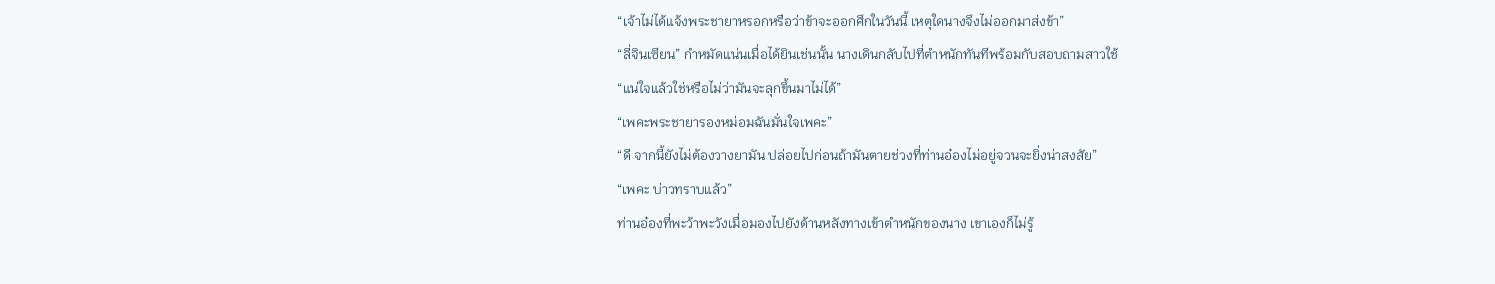“เจ้าไม่ได้แจ้งพระชายาหรอกหรือว่าข้าจะออกศึกในวันนี้ เหตุใดนางจึงไม่ออกมาส่งข้า”
“ลี่จินเซียน” กำหมัดแน่นเมื่อได้ยินเช่นนั้น นางเดินกลับไปที่ตำหนักทันทีพร้อมกับสอบถามสาวใช้
“แน่ใจแล้วใช่หรือไม่ว่ามันจะลุกขึ้นมาไม่ได้”
“เพคะพระชายารองหม่อมฉันมั่นใจเพคะ”
“ดี จากนี้ยังไม่ต้องวางยามัน ปล่อยไปก่อนถ้ามันตายช่วงที่ท่านอ๋องไม่อยู่จวนจะยิ่งน่าสงสัย”
“เพคะ บ่าวทราบแล้ว”
ท่านอ๋องที่พะว้าพะวังเมื่อมองไปยังด้านหลังทางเข้าตำหนักของนาง เขาเองก็ไม่รู้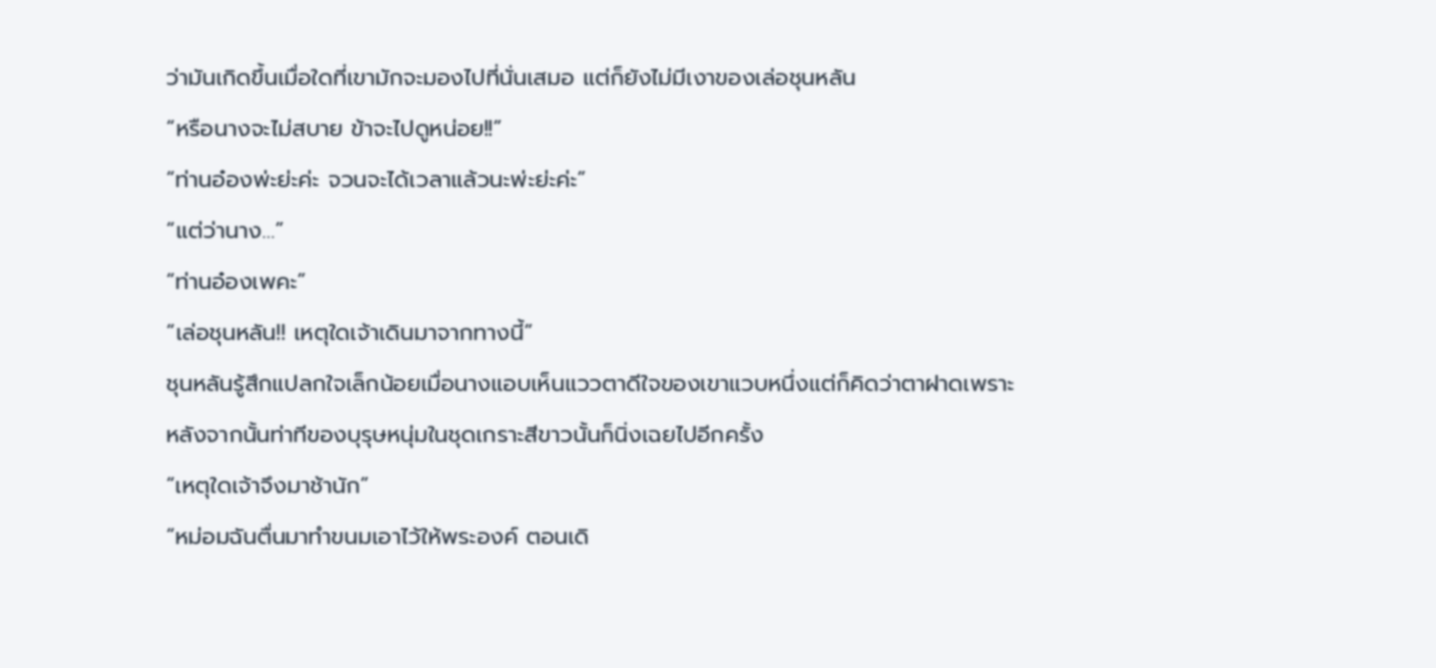ว่ามันเกิดขึ้นเมื่อใดที่เขามักจะมองไปที่นั่นเสมอ แต่ก็ยังไม่มีเงาของเล่อชุนหลัน
“หรือนางจะไม่สบาย ข้าจะไปดูหน่อย!!”
“ท่านอ๋องพ่ะย่ะค่ะ จวนจะได้เวลาแล้วนะพ่ะย่ะค่ะ”
“แต่ว่านาง…”
“ท่านอ๋องเพคะ”
“เล่อชุนหลัน!! เหตุใดเจ้าเดินมาจากทางนี้”
ชุนหลันรู้สึกแปลกใจเล็กน้อยเมื่อนางแอบเห็นแววตาดีใจของเขาแวบหนึ่งแต่ก็คิดว่าตาฝาดเพราะหลังจากนั้นท่าทีของบุรุษหนุ่มในชุดเกราะสีขาวนั้นก็นิ่งเฉยไปอีกครั้ง
“เหตุใดเจ้าจึงมาช้านัก”
“หม่อมฉันตื่นมาทำขนมเอาไว้ให้พระองค์ ตอนเดิ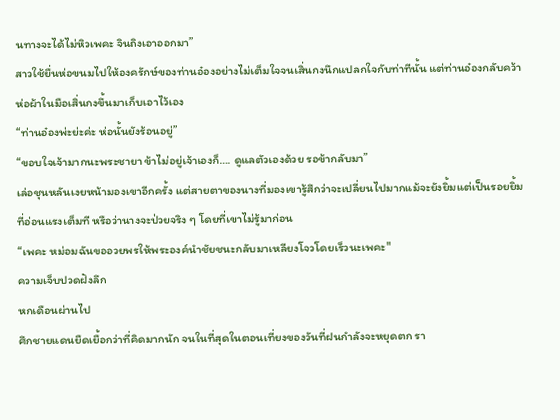นทางจะได้ไม่หิวเพคะ จินถิงเอาออกมา”
สาวใช้ยื่นห่อขนมไปให้องครักษ์ของท่านอ๋องอย่างไม่เต็มใจจนเสิ่นกงนึกแปลกใจกับท่าทีนั้น แต่ท่านอ๋องกลับคว้าห่อผ้าในมือเสิ่นกงขึ้นมาเก็บเอาไว้เอง
“ท่านอ๋องพ่ะย่ะค่ะ ห่อนั้นยังร้อนอยู่”
“ขอบใจเจ้ามากนะพระชายา ข้าไม่อยู่เจ้าเองก็…. ดูแลตัวเองด้วย รอข้ากลับมา”
เล่อชุนหลันเงยหน้ามองเขาอีกครั้ง แต่สายตาของนางที่มองเขารู้สึกว่าจะเปลี่ยนไปมากแม้จะยังยิ้มแต่เป็นรอยยิ้มที่อ่อนแรงเต็มที หรือว่านางจะป่วยจริง ๆ โดยที่เขาไม่รู้มาก่อน
“เพคะ หม่อมฉันขออวยพรให้พระองค์นำชัยชนะกลับมาเหลียงโจวโดยเร็วนะเพคะ"
ความเจ็บปวดฝังลึก
หกเดือนผ่านไป
ศึกชายแดนยืดเยื้อกว่าที่คิดมากนัก จนในที่สุดในตอนเที่ยงของวันที่ฝนกำลังจะหยุดตก รา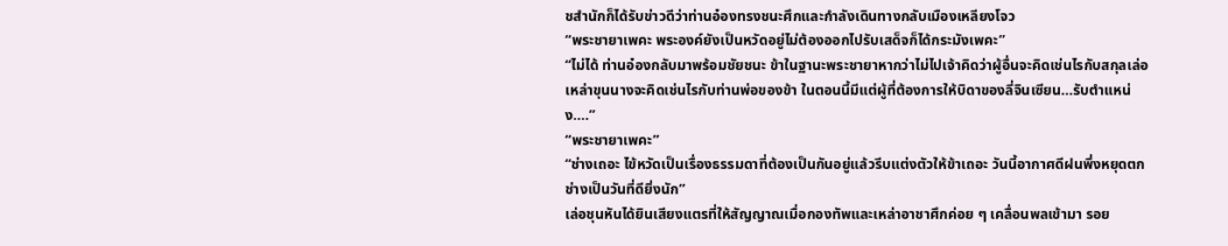ชสำนักก็ได้รับข่าวดีว่าท่านอ๋องทรงชนะศึกและกำลังเดินทางกลับเมืองเหลียงโจว
“พระชายาเพคะ พระองค์ยังเป็นหวัดอยู่ไม่ต้องออกไปรับเสด็จก็ได้กระมังเพคะ”
“ไม่ได้ ท่านอ๋องกลับมาพร้อมชัยชนะ ข้าในฐานะพระชายาหากว่าไม่ไปเจ้าคิดว่าผู้อื่นจะคิดเช่นไรกับสกุลเล่อ เหล่าขุนนางจะคิดเช่นไรกับท่านพ่อของข้า ในตอนนี้มีแต่ผู้ที่ต้องการให้บิดาของลี่จินเซียน…รับตำแหน่ง….”
“พระชายาเพคะ”
“ช่างเถอะ ไข้หวัดเป็นเรื่องธรรมดาที่ต้องเป็นกันอยู่แล้วรีบแต่งตัวให้ข้าเถอะ วันนี้อากาศดีฝนพึ่งหยุดตกช่างเป็นวันที่ดียิ่งนัก”
เล่อชุนหันได้ยินเสียงแตรที่ให้สัญญาณเมื่อกองทัพและเหล่าอาชาศึกค่อย ๆ เคลื่อนพลเข้ามา รอย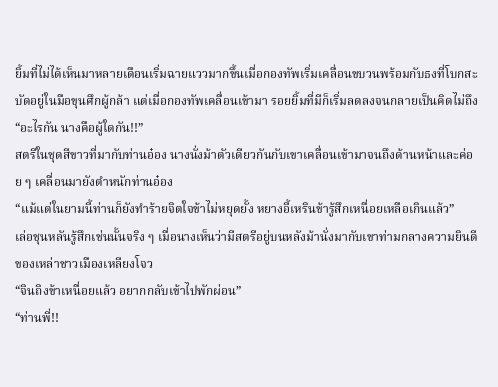ยิ้มที่ไม่ได้เห็นมาหลายเดือนเริ่มฉายแววมากขึ้นเมื่อกองทัพเริ่มเคลื่อนขบวนพร้อมกับธงที่โบกสะบัดอยู่ในมือขุนศึกผู้กล้า แต่เมื่อกองทัพเคลื่อนเข้ามา รอยยิ้มที่มีก็เริ่มลดลงจนกลายเป็นคิดไม่ถึง
“อะไรกัน นางคือผู้ใดกัน!!”
สตรีในชุดสีขาวที่มากับท่านอ๋อง นางนั่งม้าตัวเดียวกันกับเขาเคลื่อนเข้ามาจนถึงด้านหน้าและค่อย ๆ เคลื่อนมายังตำหนักท่านอ๋อง
“แม้แต่ในยามนี้ท่านก็ยังทำร้ายจิตใจข้าไม่หยุดยั้ง หยางอี้เหรินข้ารู้สึกเหนื่อยเหลือเกินแล้ว”
เล่อชุนหลันรู้สึกเช่นนั้นจริง ๆ เมื่อนางเห็นว่ามีสตรีอยู่บนหลังม้านั่งมากับเขาท่ามกลางความยินดีของเหล่าชาวเมืองเหลียงโจว
“จินถิงข้าเหนื่อยแล้ว อยากกลับเข้าไปพักผ่อน”
“ท่านพี่!!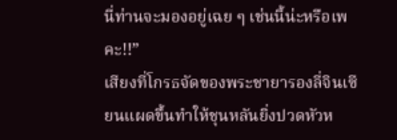นี่ท่านจะมองอยู่เฉย ๆ เช่นนี้น่ะหรือเพคะ!!”
เสียงที่โกรธจัดของพระชายารองลี่จินเซียนแผดขึ้นทำให้ชุนหลันยิ่งปวดหัวห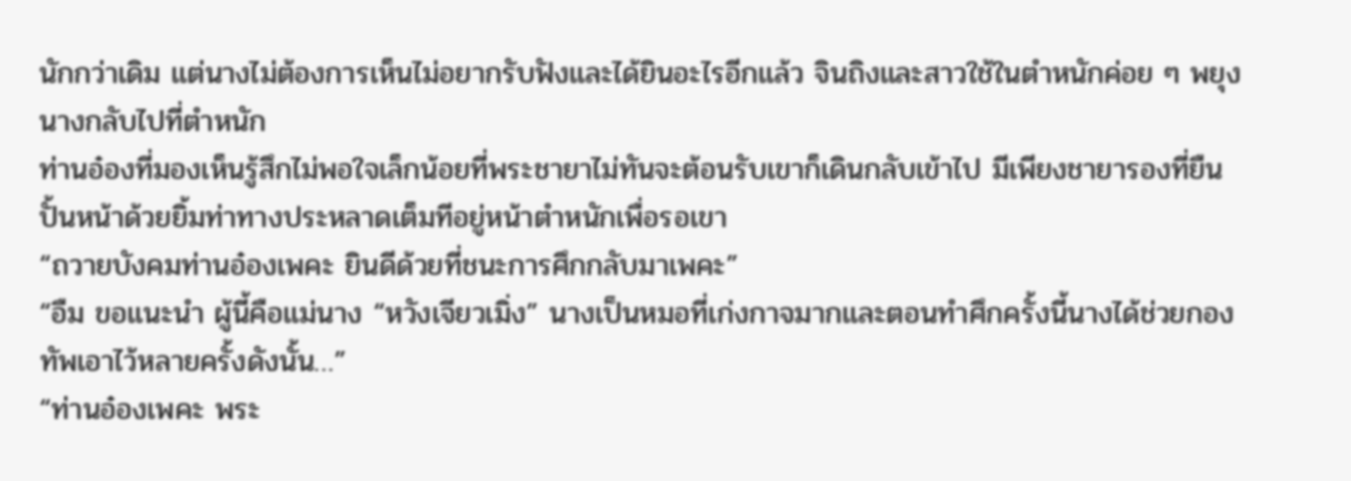นักกว่าเดิม แต่นางไม่ต้องการเห็นไม่อยากรับฟังและได้ยินอะไรอีกแล้ว จินถิงและสาวใช้ในตำหนักค่อย ๆ พยุงนางกลับไปที่ตำหนัก
ท่านอ๋องที่มองเห็นรู้สึกไม่พอใจเล็กน้อยที่พระชายาไม่ทันจะต้อนรับเขาก็เดินกลับเข้าไป มีเพียงชายารองที่ยืนปั้นหน้าด้วยยิ้มท่าทางประหลาดเต็มทีอยู่หน้าตำหนักเพื่อรอเขา
“ถวายบังคมท่านอ๋องเพคะ ยินดีด้วยที่ชนะการศึกกลับมาเพคะ”
“อืม ขอแนะนำ ผู้นี้คือแม่นาง “หวังเจียวเมิ่ง” นางเป็นหมอที่เก่งกาจมากและตอนทำศึกครั้งนี้นางได้ช่วยกองทัพเอาไว้หลายครั้งดังนั้น…”
“ท่านอ๋องเพคะ พระ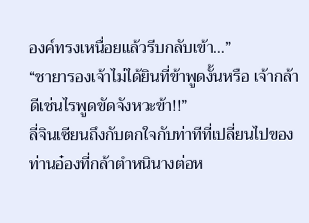องค์ทรงเหนื่อยแล้วรีบกลับเข้า…”
“ชายารองเจ้าไม่ได้ยินที่ข้าพูดงั้นหรือ เจ้ากล้าดีเช่นไรพูดขัดจังหวะข้า!!”
ลี่จินเซียนถึงกับตกใจกับท่าทีที่เปลี่ยนไปของท่านอ๋องที่กล้าตำหนินางต่อห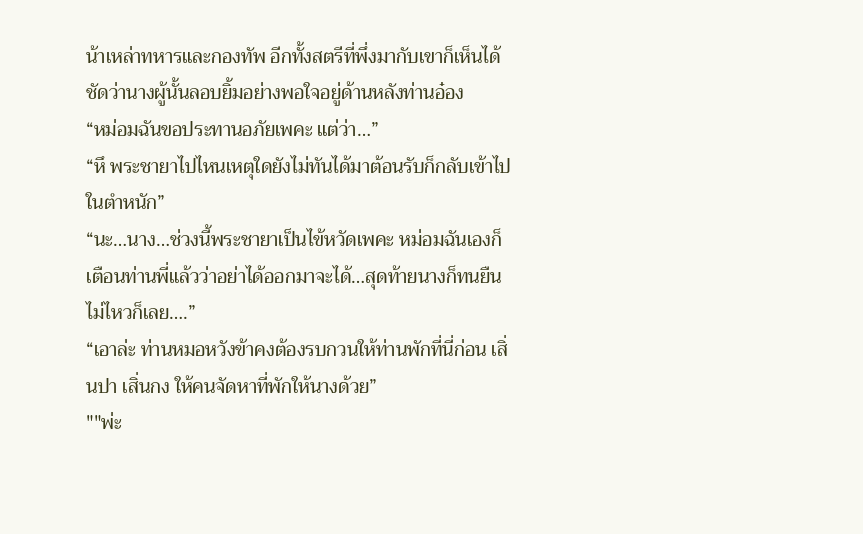น้าเหล่าทหารและกองทัพ อีกทั้งสตรีที่พึ่งมากับเขาก็เห็นได้ชัดว่านางผู้นั้นลอบยิ้มอย่างพอใจอยู่ด้านหลังท่านอ๋อง
“หม่อมฉันขอประทานอภัยเพคะ แต่ว่า…”
“หึ พระชายาไปไหนเหตุใดยังไม่ทันได้มาต้อนรับก็กลับเข้าไปในตำหนัก”
“นะ…นาง…ช่วงนี้พระชายาเป็นไข้หวัดเพคะ หม่อมฉันเองก็เตือนท่านพี่แล้วว่าอย่าได้ออกมาจะได้…สุดท้ายนางก็ทนยืนไม่ไหวก็เลย….”
“เอาล่ะ ท่านหมอหวังข้าคงต้องรบกวนให้ท่านพักที่นี่ก่อน เสิ่นปา เสิ่นกง ให้คนจัดหาที่พักให้นางด้วย”
""พ่ะ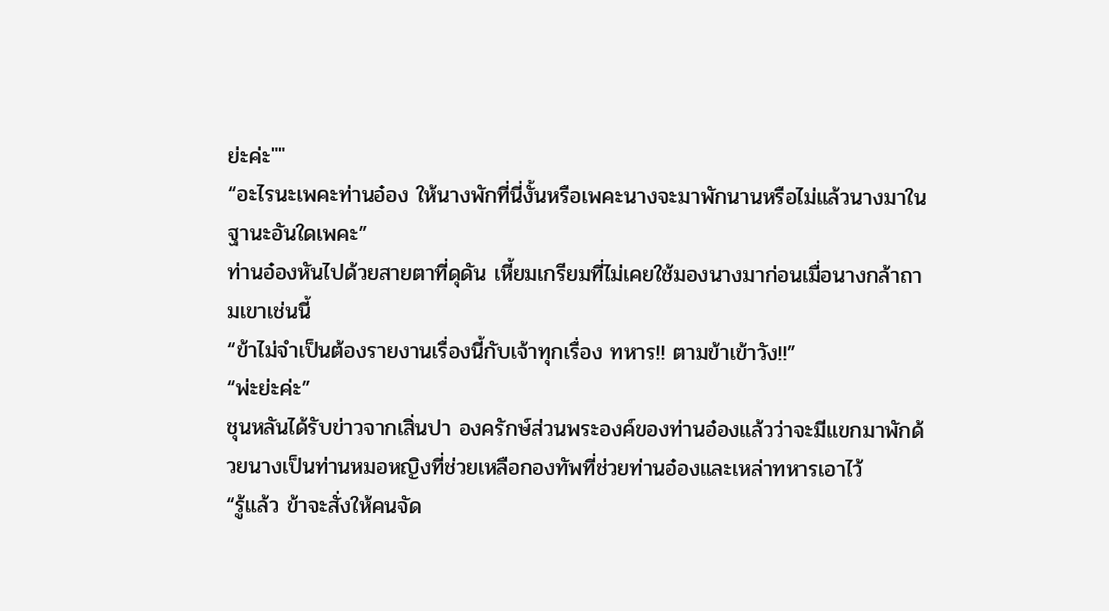ย่ะค่ะ""
“อะไรนะเพคะท่านอ๋อง ให้นางพักที่นี่งั้นหรือเพคะนางจะมาพักนานหรือไม่แล้วนางมาในฐานะอันใดเพคะ”
ท่านอ๋องหันไปด้วยสายตาที่ดุดัน เหี้ยมเกรียมที่ไม่เคยใช้มองนางมาก่อนเมื่อนางกล้าถามเขาเช่นนี้
“ข้าไม่จำเป็นต้องรายงานเรื่องนี้กับเจ้าทุกเรื่อง ทหาร!! ตามข้าเข้าวัง!!”
“พ่ะย่ะค่ะ”
ชุนหลันได้รับข่าวจากเสิ่นปา องครักษ์ส่วนพระองค์ของท่านอ๋องแล้วว่าจะมีแขกมาพักด้วยนางเป็นท่านหมอหญิงที่ช่วยเหลือกองทัพที่ช่วยท่านอ๋องและเหล่าทหารเอาไว้
“รู้แล้ว ข้าจะสั่งให้คนจัด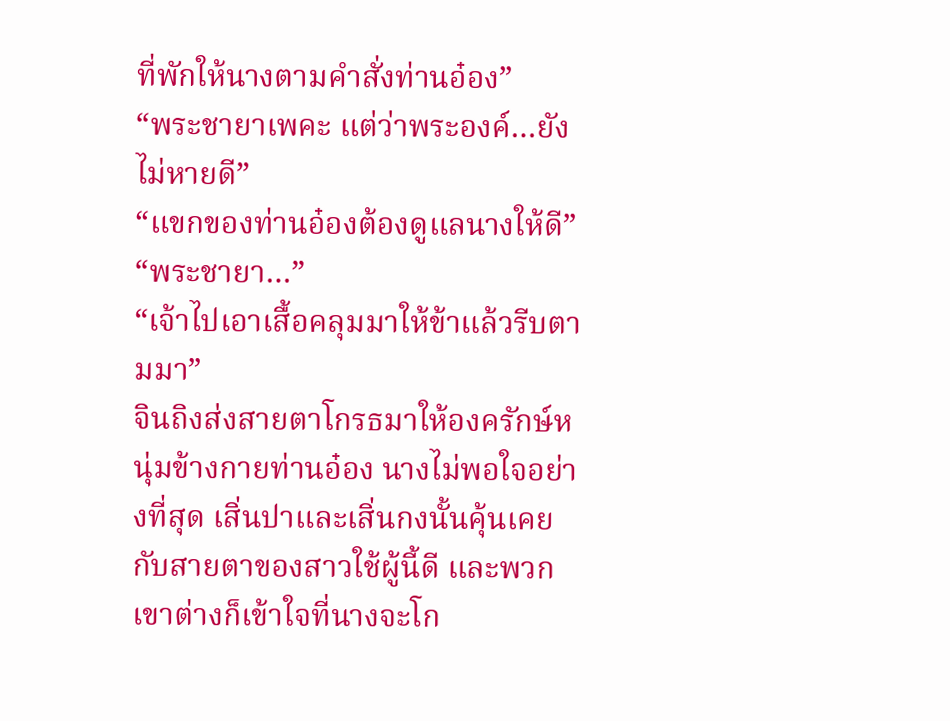ที่พักให้นางตามคำสั่งท่านอ๋อง”
“พระชายาเพคะ แต่ว่าพระองค์…ยังไม่หายดี”
“แขกของท่านอ๋องต้องดูแลนางให้ดี”
“พระชายา…”
“เจ้าไปเอาเสื้อคลุมมาให้ข้าแล้วรีบตามมา”
จินถิงส่งสายตาโกรธมาให้องครักษ์หนุ่มข้างกายท่านอ๋อง นางไม่พอใจอย่างที่สุด เสิ่นปาและเสิ่นกงนั้นคุ้นเคยกับสายตาของสาวใช้ผู้นี้ดี และพวกเขาต่างก็เข้าใจที่นางจะโก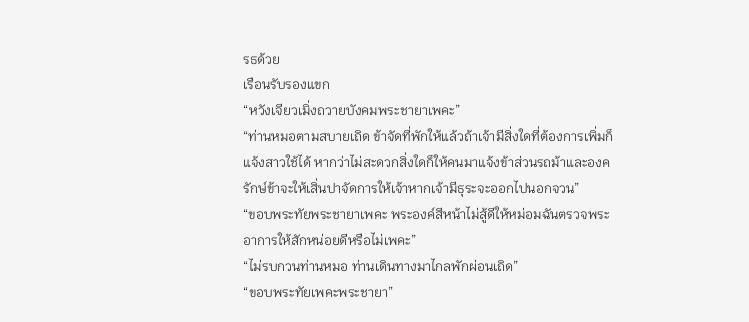รธด้วย
เรือนรับรองแขก
“หวังเจียวเมิ่งถวายบังคมพระชายาเพคะ”
“ท่านหมอตามสบายเถิด ข้าจัดที่พักให้แล้วถ้าเจ้ามีสิ่งใดที่ต้องการเพิ่มก็แจ้งสาวใช้ได้ หากว่าไม่สะดวกสิ่งใดก็ให้คนมาแจ้งข้าส่วนรถม้าและองครักษ์ข้าจะให้เสิ่นปาจัดการให้เจ้าหากเจ้ามีธุระจะออกไปนอกจวน”
“ขอบพระทัยพระชายาเพคะ พระองค์สีหน้าไม่สู้ดีให้หม่อมฉันตรวจพระอาการให้สักหน่อยดีหรือไม่เพคะ”
“ไม่รบกวนท่านหมอ ท่านเดินทางมาไกลพักผ่อนเถิด”
“ขอบพระทัยเพคะพระชายา”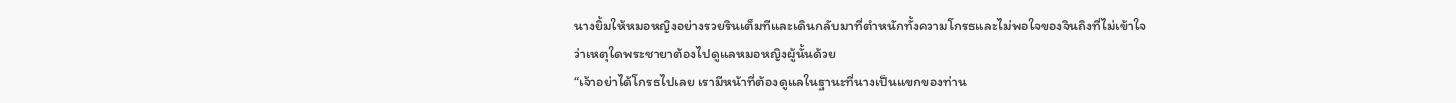นางยิ้มให้หมอหญิงอย่างรวยรินเต็มทีและเดินกลับมาที่ตำหนักทั้งความโกรธและไม่พอใจของจินถิงที่ไม่เข้าใจว่าเหตุใดพระชายาต้องไปดูแลหมอหญิงผู้นั้นด้วย
“เจ้าอย่าได้โกรธไปเลย เรามีหน้าที่ต้องดูแลในฐานะที่นางเป็นแขกของท่าน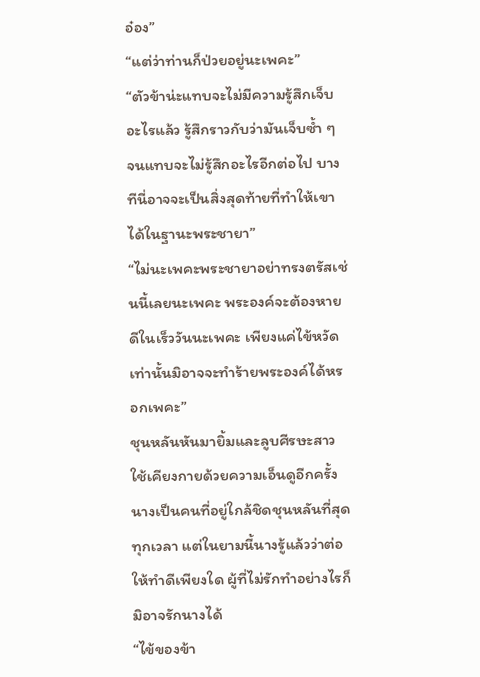อ๋อง”
“แต่ว่าท่านก็ป่วยอยู่นะเพคะ”
“ตัวข้าน่ะแทบจะไม่มีความรู้สึกเจ็บอะไรแล้ว รู้สึกราวกับว่ามันเจ็บซ้ำ ๆ จนแทบจะไม่รู้สึกอะไรอีกต่อไป บางทีนี่อาจจะเป็นสิ่งสุดท้ายที่ทำให้เขาได้ในฐานะพระชายา”
“ไม่นะเพคะพระชายาอย่าทรงตรัสเช่นนี้เลยนะเพคะ พระองค์จะต้องหายดีในเร็ววันนะเพคะ เพียงแค่ไข้หวัดเท่านั้นมิอาจจะทำร้ายพระองค์ได้หรอกเพคะ”
ชุนหลันหันมายิ้มและลูบศีรษะสาวใช้เคียงกายด้วยความเอ็นดูอีกครั้ง นางเป็นคนที่อยู่ใกล้ชิดชุนหลันที่สุดทุกเวลา แต่ในยามนี้นางรู้แล้วว่าต่อให้ทำดีเพียงใด ผู้ที่ไม่รักทำอย่างไรก็มิอาจรักนางได้
“ไข้ของข้า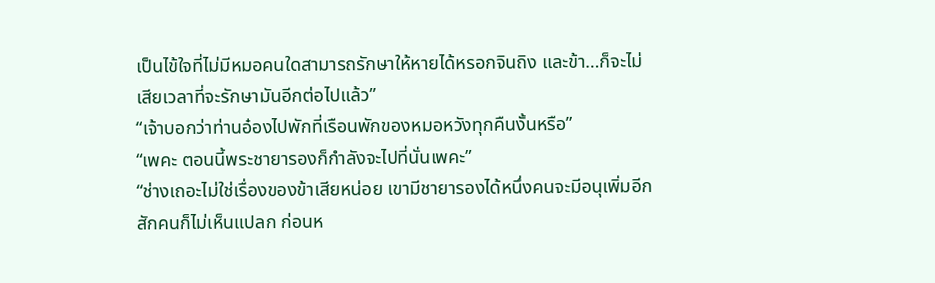เป็นไข้ใจที่ไม่มีหมอคนใดสามารถรักษาให้หายได้หรอกจินถิง และข้า…ก็จะไม่เสียเวลาที่จะรักษามันอีกต่อไปแล้ว”
“เจ้าบอกว่าท่านอ๋องไปพักที่เรือนพักของหมอหวังทุกคืนงั้นหรือ”
“เพคะ ตอนนี้พระชายารองก็กำลังจะไปที่นั่นเพคะ”
“ช่างเถอะไม่ใช่เรื่องของข้าเสียหน่อย เขามีชายารองได้หนึ่งคนจะมีอนุเพิ่มอีกสักคนก็ไม่เห็นแปลก ก่อนห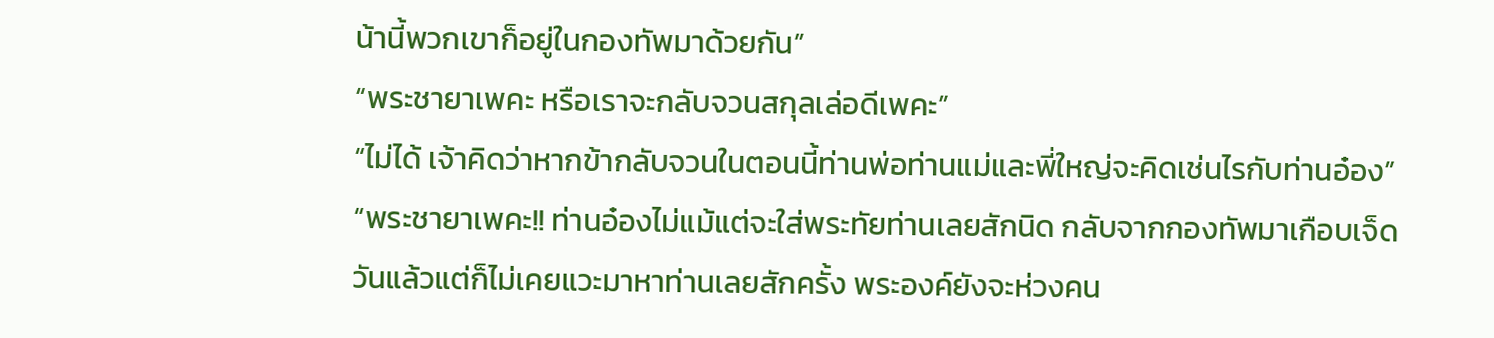น้านี้พวกเขาก็อยู่ในกองทัพมาด้วยกัน”
“พระชายาเพคะ หรือเราจะกลับจวนสกุลเล่อดีเพคะ”
“ไม่ได้ เจ้าคิดว่าหากข้ากลับจวนในตอนนี้ท่านพ่อท่านแม่และพี่ใหญ่จะคิดเช่นไรกับท่านอ๋อง”
“พระชายาเพคะ!! ท่านอ๋องไม่แม้แต่จะใส่พระทัยท่านเลยสักนิด กลับจากกองทัพมาเกือบเจ็ดวันแล้วแต่ก็ไม่เคยแวะมาหาท่านเลยสักครั้ง พระองค์ยังจะห่วงคน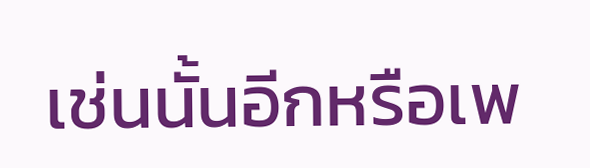เช่นนั้นอีกหรือเพ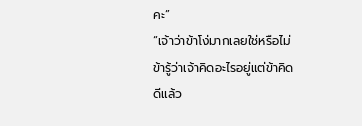คะ”
“เจ้าว่าข้าโง่มากเลยใช่หรือไม่ ข้ารู้ว่าเจ้าคิดอะไรอยู่แต่ข้าคิดดีแล้ว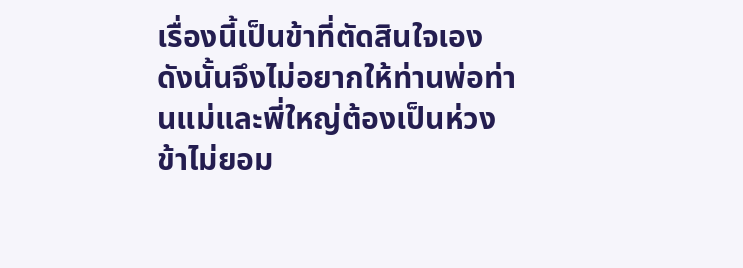เรื่องนี้เป็นข้าที่ตัดสินใจเอง ดังนั้นจึงไม่อยากให้ท่านพ่อท่านแม่และพี่ใหญ่ต้องเป็นห่วง ข้าไม่ยอม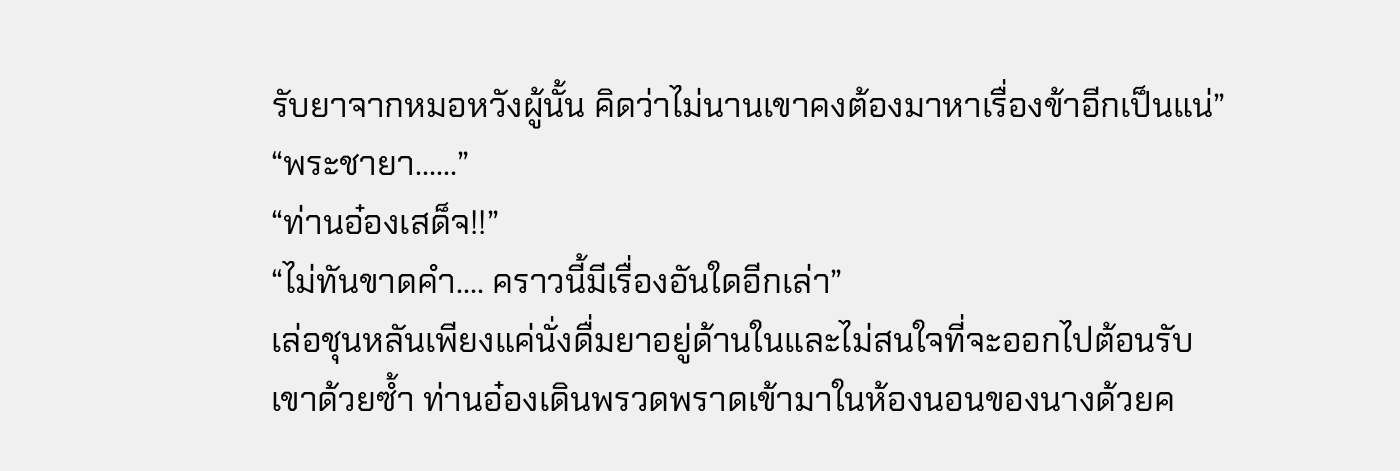รับยาจากหมอหวังผู้นั้น คิดว่าไม่นานเขาคงต้องมาหาเรื่องข้าอีกเป็นแน่”
“พระชายา……”
“ท่านอ๋องเสด็จ!!”
“ไม่ทันขาดคำ…. คราวนี้มีเรื่องอันใดอีกเล่า”
เล่อชุนหลันเพียงแค่นั่งดื่มยาอยู่ด้านในและไม่สนใจที่จะออกไปต้อนรับเขาด้วยซ้ำ ท่านอ๋องเดินพรวดพราดเข้ามาในห้องนอนของนางด้วยค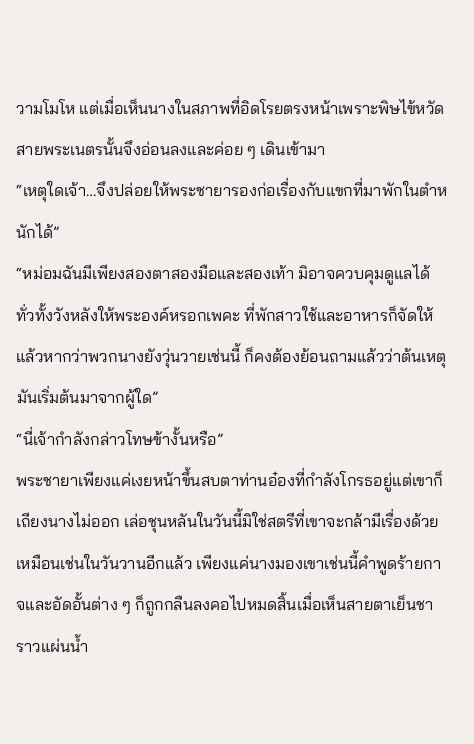วามโมโห แต่เมื่อเห็นนางในสภาพที่อิดโรยตรงหน้าเพราะพิษไข้หวัด สายพระเนตรนั้นจึงอ่อนลงและค่อย ๆ เดินเข้ามา
“เหตุใดเจ้า…จึงปล่อยให้พระชายารองก่อเรื่องกับแขกที่มาพักในตำหนักได้”
“หม่อมฉันมีเพียงสองตาสองมือและสองเท้า มิอาจควบคุมดูแลได้ทั่วทั้งวังหลังให้พระองค์หรอกเพคะ ที่พักสาวใช้และอาหารก็จัดให้แล้วหากว่าพวกนางยังวุ่นวายเช่นนี้ ก็คงต้องย้อนถามแล้วว่าต้นเหตุมันเริ่มต้นมาจากผู้ใด”
“นี่เจ้ากำลังกล่าวโทษข้างั้นหรือ”
พระชายาเพียงแค่เงยหน้าขึ้นสบตาท่านอ๋องที่กำลังโกรธอยู่แต่เขาก็เถียงนางไม่ออก เล่อชุนหลันในวันนี้มิใช่สตรีที่เขาจะกล้ามีเรื่องด้วยเหมือนเช่นในวันวานอีกแล้ว เพียงแค่นางมองเขาเช่นนี้คำพูดร้ายกาจและอัดอั้นต่าง ๆ ก็ถูกกลืนลงคอไปหมดสิ้นเมื่อเห็นสายตาเย็นชาราวแผ่นน้ำ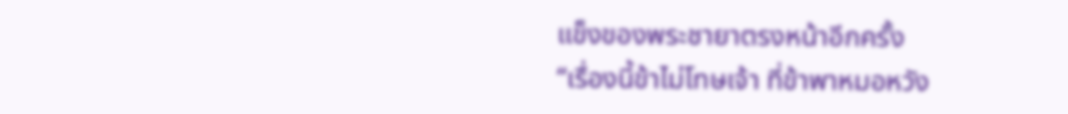แข็งของพระชายาตรงหน้าอีกครั้ง
“เรื่องนี้ข้าไม่โทษเจ้า ที่ข้าพาหมอหวัง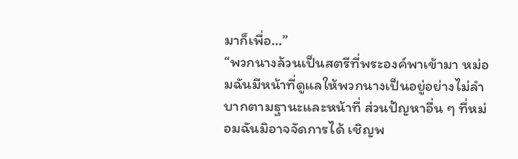มาก็เพื่อ…”
“พวกนางล้วนเป็นสตรีที่พระองค์พาเข้ามา หม่อมฉันมีหน้าที่ดูแลให้พวกนางเป็นอยู่อย่างไม่ลำบากตามฐานะและหน้าที่ ส่วนปัญหาอื่น ๆ ที่หม่อมฉันมิอาจจัดการได้ เชิญพ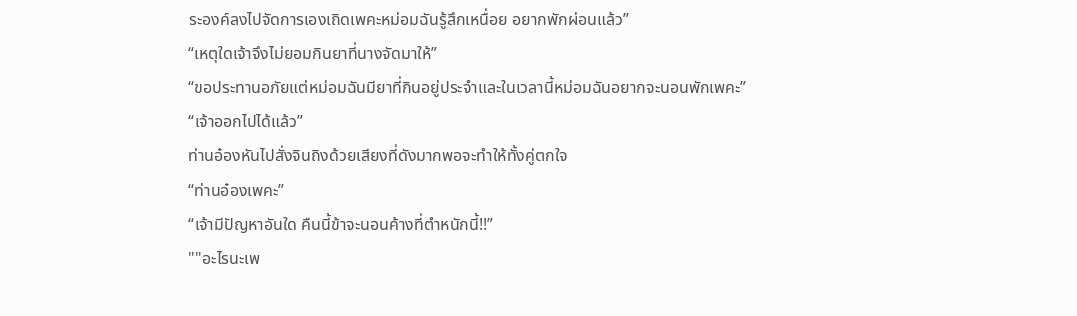ระองค์ลงไปจัดการเองเถิดเพคะหม่อมฉันรู้สึกเหนื่อย อยากพักผ่อนแล้ว”
“เหตุใดเจ้าจึงไม่ยอมกินยาที่นางจัดมาให้”
“ขอประทานอภัยแต่หม่อมฉันมียาที่กินอยู่ประจำและในเวลานี้หม่อมฉันอยากจะนอนพักเพคะ”
“เจ้าออกไปได้แล้ว”
ท่านอ๋องหันไปสั่งจินถิงด้วยเสียงที่ดังมากพอจะทำให้ทั้งคู่ตกใจ
“ท่านอ๋องเพคะ”
“เจ้ามีปัญหาอันใด คืนนี้ข้าจะนอนค้างที่ตำหนักนี้!!”
""อะไรนะเพ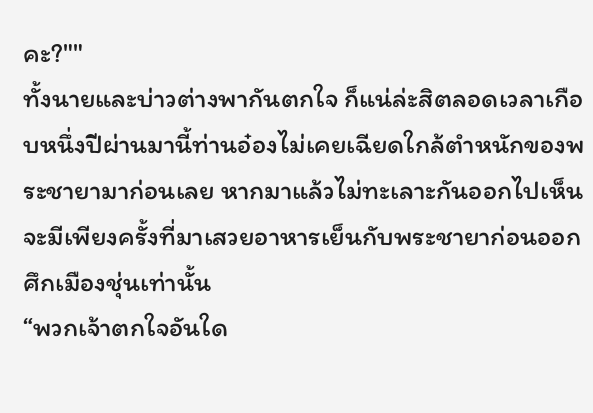คะ?""
ทั้งนายและบ่าวต่างพากันตกใจ ก็แน่ล่ะสิตลอดเวลาเกือบหนึ่งปีผ่านมานี้ท่านอ๋องไม่เคยเฉียดใกล้ตำหนักของพระชายามาก่อนเลย หากมาแล้วไม่ทะเลาะกันออกไปเห็นจะมีเพียงครั้งที่มาเสวยอาหารเย็นกับพระชายาก่อนออกศึกเมืองชุ่นเท่านั้น
“พวกเจ้าตกใจอันใด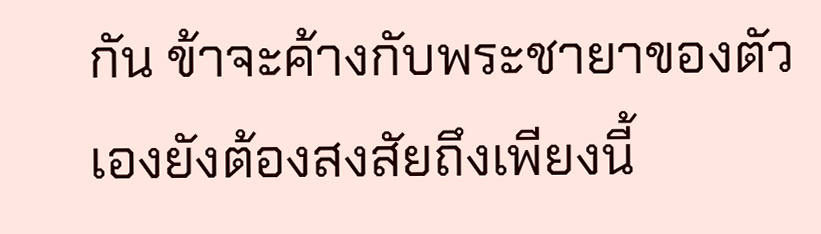กัน ข้าจะค้างกับพระชายาของตัวเองยังต้องสงสัยถึงเพียงนี้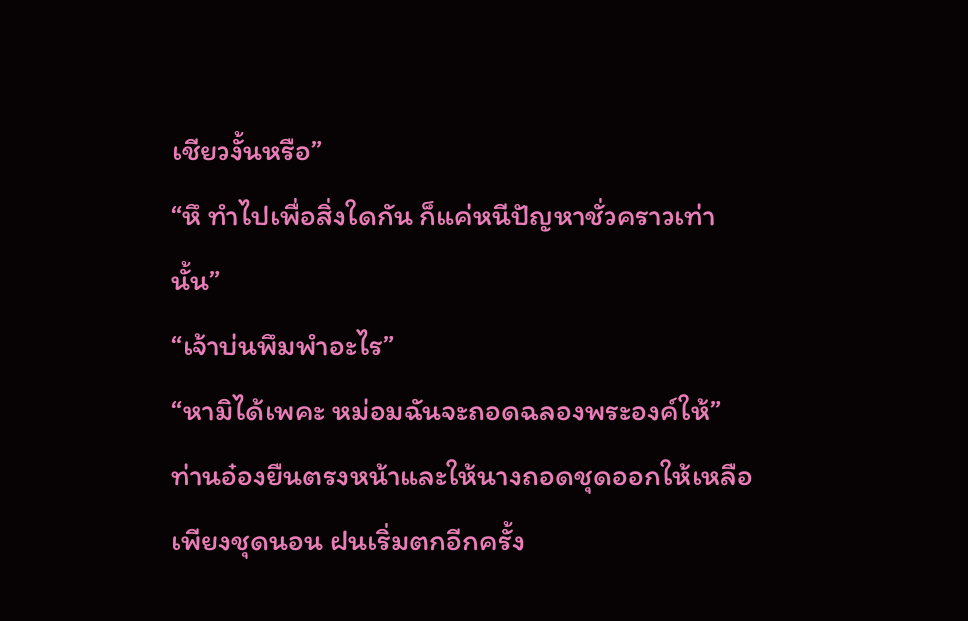เชียวงั้นหรือ”
“หึ ทำไปเพื่อสิ่งใดกัน ก็แค่หนีปัญหาชั่วคราวเท่านั้น”
“เจ้าบ่นพึมพำอะไร”
“หามิได้เพคะ หม่อมฉันจะถอดฉลองพระองค์ให้”
ท่านอ๋องยืนตรงหน้าและให้นางถอดชุดออกให้เหลือเพียงชุดนอน ฝนเริ่มตกอีกครั้ง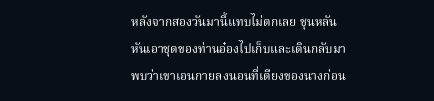หลังจากสองวันมานี้แทบไม่ตกเลย ชุนหลันหันเอาชุดของท่านอ๋องไปเก็บและเดินกลับมาพบว่าเขาเอนกายลงนอนที่เตียงของนางก่อน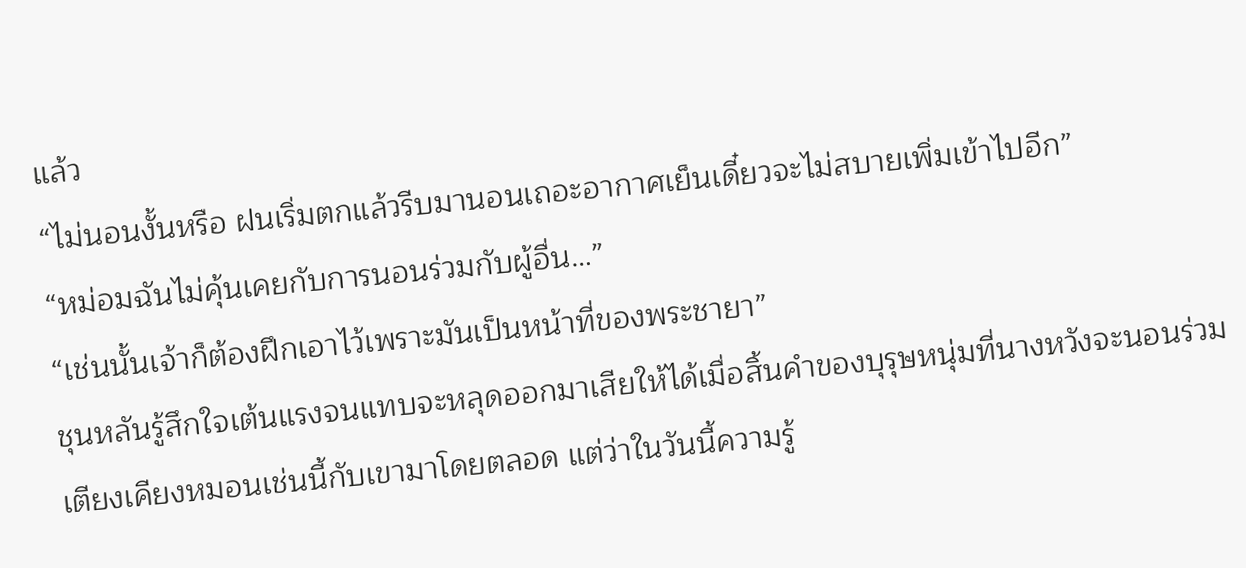แล้ว
“ไม่นอนงั้นหรือ ฝนเริ่มตกแล้วรีบมานอนเถอะอากาศเย็นเดี๋ยวจะไม่สบายเพิ่มเข้าไปอีก”
“หม่อมฉันไม่คุ้นเคยกับการนอนร่วมกับผู้อื่น…”
“เช่นนั้นเจ้าก็ต้องฝึกเอาไว้เพราะมันเป็นหน้าที่ของพระชายา”
ชุนหลันรู้สึกใจเต้นแรงจนแทบจะหลุดออกมาเสียให้ได้เมื่อสิ้นคำของบุรุษหนุ่มที่นางหวังจะนอนร่วมเตียงเคียงหมอนเช่นนี้กับเขามาโดยตลอด แต่ว่าในวันนี้ความรู้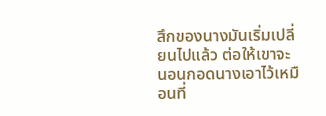สึกของนางมันเริ่มเปลี่ยนไปแล้ว ต่อให้เขาจะนอนกอดนางเอาไว้เหมือนที่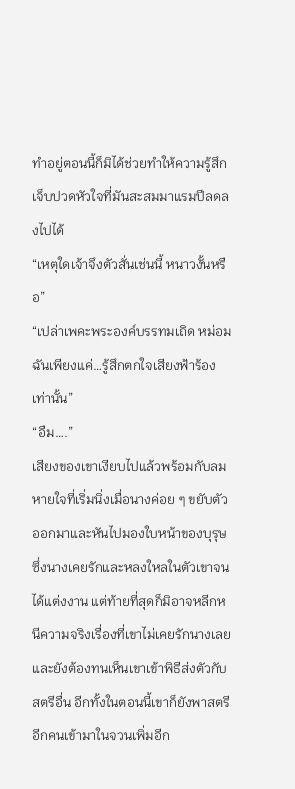ทำอยู่ตอนนี้ก็มิได้ช่วยทำให้ความรู้สึกเจ็บปวดหัวใจที่มันสะสมมาแรมปีลดลงไปได้
“เหตุใดเจ้าจึงตัวสั่นเช่นนี้ หนาวงั้นหรือ”
“เปล่าเพคะพระองค์บรรทมเถิด หม่อมฉันเพียงแค่…รู้สึกตกใจเสียงฟ้าร้องเท่านั้น”
“อืม….”
เสียงของเขาเงียบไปแล้วพร้อมกับลมหายใจที่เริ่มนิ่งเมื่อนางค่อย ๆ ขยับตัวออกมาและหันไปมองใบหน้าของบุรุษซึ่งนางเคยรักและหลงใหลในตัวเขาจนได้แต่งงาน แต่ท้ายที่สุดก็มิอาจหลีกหนีความจริงเรื่องที่เขาไม่เคยรักนางเลย และยังต้องทนเห็นเขาเข้าพิธีส่งตัวกับสตรีอื่น อีกทั้งในตอนนี้เขาก็ยังพาสตรีอีกคนเข้ามาในจวนเพิ่มอีก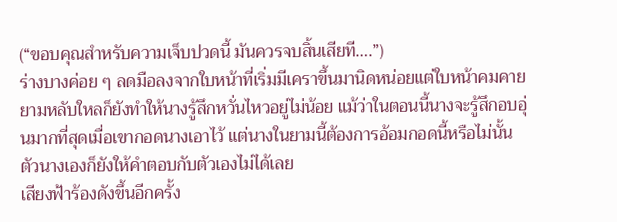(“ขอบคุณสำหรับความเจ็บปวดนี้ มันควรจบสิ้นเสียที….”)
ร่างบางค่อย ๆ ลดมือลงจากใบหน้าที่เริ่มมีเคราขึ้นมานิดหน่อยแต่ใบหน้าคมคายยามหลับใหลก็ยังทำให้นางรู้สึกหวั่นไหวอยู่ไม่น้อย แม้ว่าในตอนนี้นางจะรู้สึกอบอุ่นมากที่สุดเมื่อเขากอดนางเอาไว้ แต่นางในยามนี้ต้องการอ้อมกอดนี้หรือไม่นั้น ตัวนางเองก็ยังให้คำตอบกับตัวเองไม่ได้เลย
เสียงฟ้าร้องดังขึ้นอีกครั้ง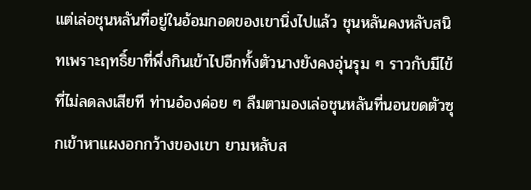แต่เล่อชุนหลันที่อยู่ในอ้อมกอดของเขานิ่งไปแล้ว ชุนหลันคงหลับสนิทเพราะฤทธิ์ยาที่พึ่งกินเข้าไปอีกทั้งตัวนางยังคงอุ่นรุม ๆ ราวกับมีไข้ที่ไม่ลดลงเสียที ท่านอ๋องค่อย ๆ ลืมตามองเล่อชุนหลันที่นอนขดตัวซุกเข้าหาแผงอกกว้างของเขา ยามหลับส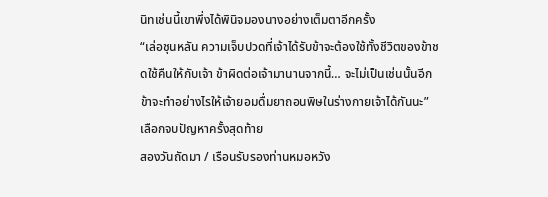นิทเช่นนี้เขาพึ่งได้พินิจมองนางอย่างเต็มตาอีกครั้ง
“เล่อชุนหลัน ความเจ็บปวดที่เจ้าได้รับข้าจะต้องใช้ทั้งชีวิตของข้าชดใช้คืนให้กับเจ้า ข้าผิดต่อเจ้ามานานจากนี้… จะไม่เป็นเช่นนั้นอีก ข้าจะทำอย่างไรให้เจ้ายอมดื่มยาถอนพิษในร่างกายเจ้าได้กันนะ”
เลือกจบปัญหาครั้งสุดท้าย
สองวันถัดมา / เรือนรับรองท่านหมอหวัง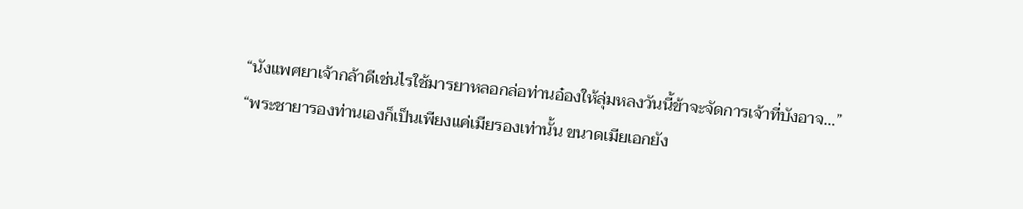“นังแพศยาเจ้ากล้าดีเช่นไรใช้มารยาหลอกล่อท่านอ๋องให้ลุ่มหลงวันนี้ข้าจะจัดการเจ้าที่บังอาจ…”
“พระชายารองท่านเองก็เป็นเพียงแค่เมียรองเท่านั้น ขนาดเมียเอกยัง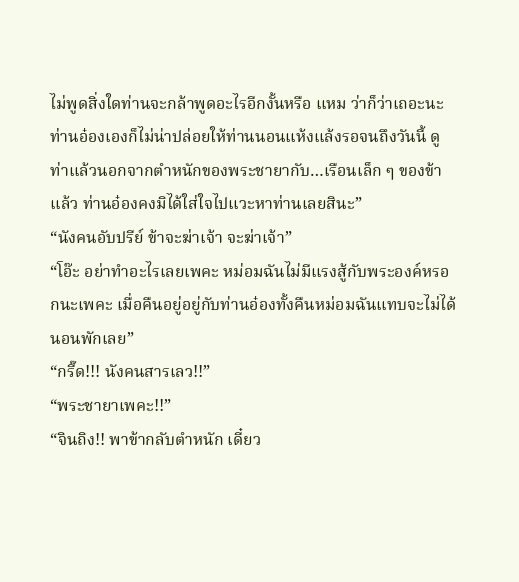ไม่พูดสิ่งใดท่านจะกล้าพูดอะไรอีกงั้นหรือ แหม ว่าก็ว่าเถอะนะท่านอ๋องเองก็ไม่น่าปล่อยให้ท่านนอนแห้งแล้งรอจนถึงวันนี้ ดูท่าแล้วนอกจากตำหนักของพระชายากับ…เรือนเล็ก ๆ ของข้าแล้ว ท่านอ๋องคงมิได้ใส่ใจไปแวะหาท่านเลยสินะ”
“นังคนอับปรีย์ ข้าจะฆ่าเจ้า จะฆ่าเจ้า”
“โอ๊ะ อย่าทำอะไรเลยเพคะ หม่อมฉันไม่มีแรงสู้กับพระองค์หรอกนะเพคะ เมื่อคืนอยู่อยู่กับท่านอ๋องทั้งคืนหม่อมฉันแทบจะไม่ได้นอนพักเลย”
“กรี๊ด!!! นังคนสารเลว!!”
“พระชายาเพคะ!!”
“จินถิง!! พาข้ากลับตำหนัก เดี๋ยว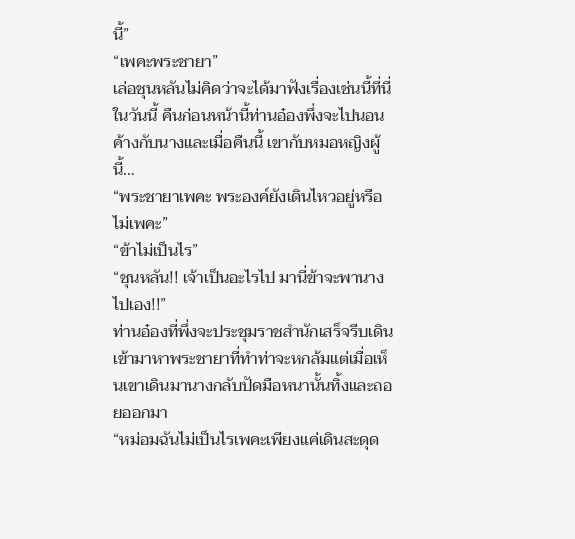นี้”
“เพคะพระชายา”
เล่อชุนหลันไม่คิดว่าจะได้มาฟังเรื่องเช่นนี้ที่นี่ในวันนี้ คืนก่อนหน้านี้ท่านอ๋องพึ่งจะไปนอนค้างกับนางและเมื่อคืนนี้ เขากับหมอหญิงผู้นี้…
“พระชายาเพคะ พระองค์ยังเดินไหวอยู่หรือไม่เพคะ”
“ข้าไม่เป็นไร”
“ชุนหลัน!! เจ้าเป็นอะไรไป มานี่ข้าจะพานางไปเอง!!”
ท่านอ๋องที่พึ่งจะประชุมราชสำนักเสร็จรีบเดินเข้ามาหาพระชายาที่ทำท่าจะหกล้มแต่เมื่อเห็นเขาเดินมานางกลับปัดมือหนานั้นทิ้งและถอยออกมา
“หม่อมฉันไม่เป็นไรเพคะเพียงแค่เดินสะดุด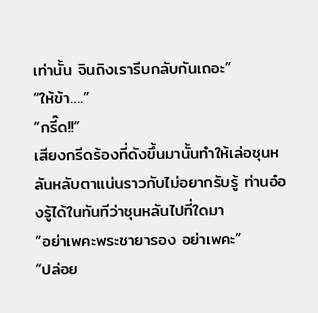เท่านั้น จินถิงเรารีบกลับกันเถอะ”
“ให้ข้า….”
“กรี๊ด!!”
เสียงกรีดร้องที่ดังขึ้นมานั้นทำให้เล่อชุนหลันหลับตาแน่นราวกับไม่อยากรับรู้ ท่านอ๋องรู้ได้ในทันทีว่าชุนหลันไปที่ใดมา
“อย่าเพคะพระชายารอง อย่าเพคะ”
“ปล่อย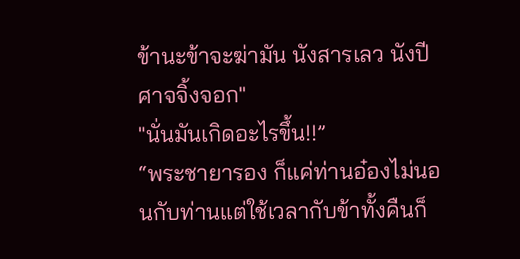ข้านะข้าจะฆ่ามัน นังสารเลว นังปีศาจจิ้งจอก"
"นั่นมันเกิดอะไรขึ้น!!”
“พระชายารอง ก็แค่ท่านอ๋องไม่นอนกับท่านแต่ใช้เวลากับข้าทั้งคืนก็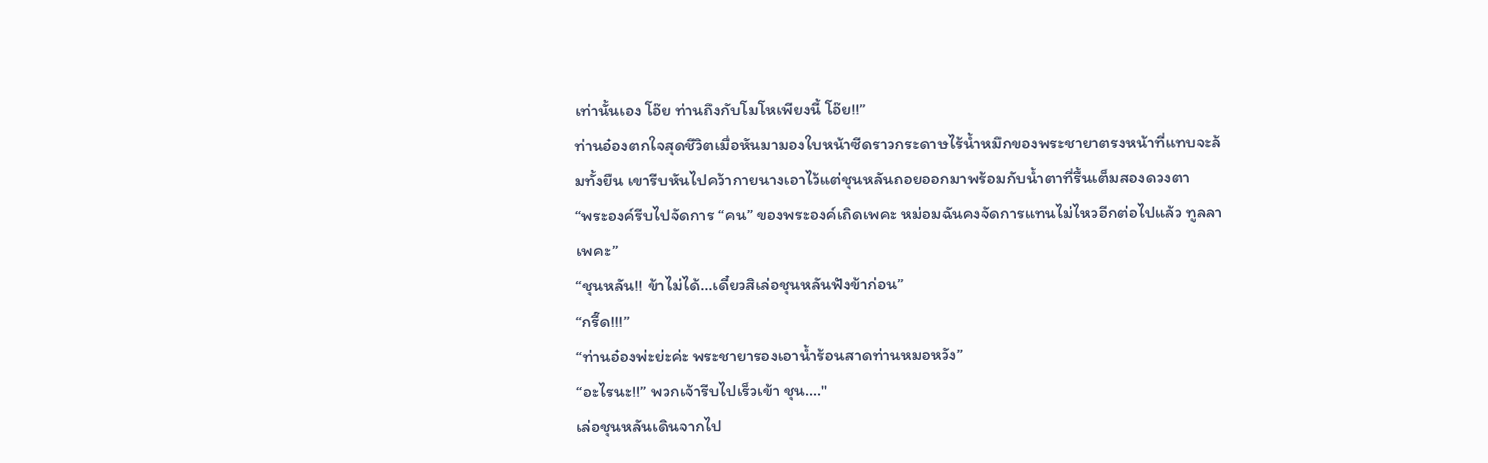เท่านั้นเอง โอ๊ย ท่านถึงกับโมโหเพียงนี้ โอ๊ย!!”
ท่านอ๋องตกใจสุดชีวิตเมื่อหันมามองใบหน้าซีดราวกระดาษไร้น้ำหมึกของพระชายาตรงหน้าที่แทบจะล้มทั้งยืน เขารีบหันไปคว้ากายนางเอาไว้แต่ชุนหลันถอยออกมาพร้อมกับน้ำตาที่รื้นเต็มสองดวงตา
“พระองค์รีบไปจัดการ “คน” ของพระองค์เถิดเพคะ หม่อมฉันคงจัดการแทนไม่ไหวอีกต่อไปแล้ว ทูลลาเพคะ”
“ชุนหลัน!! ข้าไม่ได้…เดี๋ยวสิเล่อชุนหลันฟังข้าก่อน”
“กรี๊ด!!!”
“ท่านอ๋องพ่ะย่ะค่ะ พระชายารองเอาน้ำร้อนสาดท่านหมอหวัง”
“อะไรนะ!!” พวกเจ้ารีบไปเร็วเข้า ชุน…."
เล่อชุนหลันเดินจากไป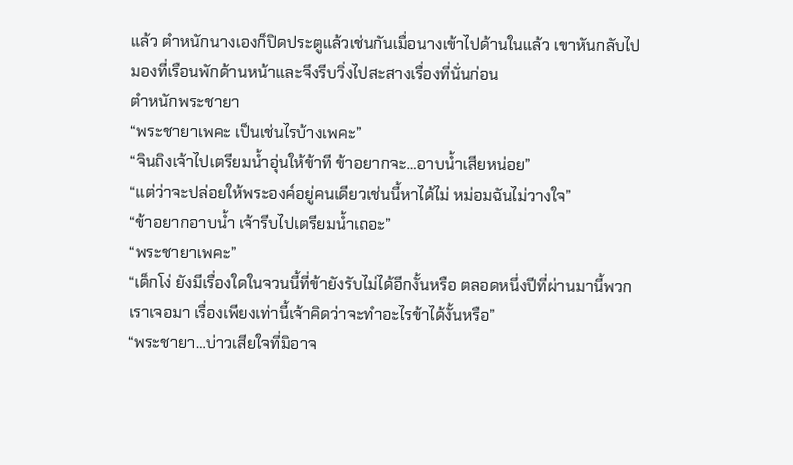แล้ว ตำหนักนางเองก็ปิดประตูแล้วเช่นกันเมื่อนางเข้าไปด้านในแล้ว เขาหันกลับไปมองที่เรือนพักด้านหน้าและจึงรีบวิ่งไปสะสางเรื่องที่นั่นก่อน
ตำหนักพระชายา
“พระชายาเพคะ เป็นเช่นไรบ้างเพคะ”
“จินถิงเจ้าไปเตรียมน้ำอุ่นให้ข้าที ข้าอยากจะ…อาบน้ำเสียหน่อย”
“แต่ว่าจะปล่อยให้พระองค์อยู่คนเดียวเช่นนี้หาได้ไม่ หม่อมฉันไม่วางใจ”
“ข้าอยากอาบน้ำ เจ้ารีบไปเตรียมน้ำเถอะ”
“พระชายาเพคะ”
“เด็กโง่ ยังมีเรื่องใดในจวนนี้ที่ข้ายังรับไม่ได้อีกงั้นหรือ ตลอดหนึ่งปีที่ผ่านมานี้พวกเราเจอมา เรื่องเพียงเท่านี้เจ้าคิดว่าจะทำอะไรข้าได้งั้นหรือ”
“พระชายา…บ่าวเสียใจที่มิอาจ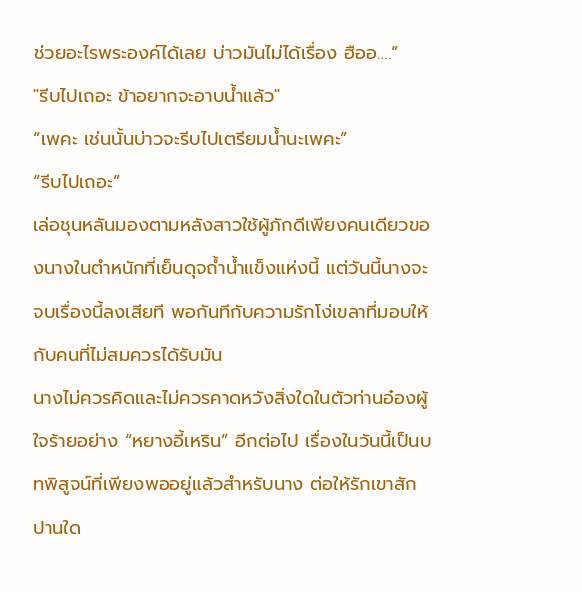ช่วยอะไรพระองค์ได้เลย บ่าวมันไม่ได้เรื่อง ฮืออ….”
"รีบไปเถอะ ข้าอยากจะอาบน้ำแล้ว"
“เพคะ เช่นนั้นบ่าวจะรีบไปเตรียมน้ำนะเพคะ”
“รีบไปเถอะ”
เล่อชุนหลันมองตามหลังสาวใช้ผู้ภักดีเพียงคนเดียวของนางในตำหนักที่เย็นดุจถ้ำน้ำแข็งแห่งนี้ แต่วันนี้นางจะจบเรื่องนี้ลงเสียที พอกันทีกับความรักโง่เขลาที่มอบให้กับคนที่ไม่สมควรได้รับมัน
นางไม่ควรคิดและไม่ควรคาดหวังสิ่งใดในตัวท่านอ๋องผู้ใจร้ายอย่าง “หยางอี้เหริน” อีกต่อไป เรื่องในวันนี้เป็นบทพิสูจน์ที่เพียงพออยู่แล้วสำหรับนาง ต่อให้รักเขาสักปานใด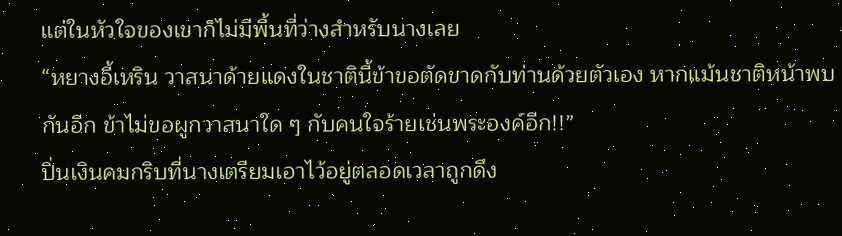แต่ในหัวใจของเขาก็ไม่มีพื้นที่ว่างสำหรับนางเลย
“หยางอี้เหริน วาสนาด้ายแดงในชาตินี้ข้าขอตัดขาดกับท่านด้วยตัวเอง หากแม้นชาติหน้าพบกันอีก ข้าไม่ขอผูกวาสนาใด ๆ กับคนใจร้ายเช่นพระองค์อีก!!”
ปิ่นเงินคมกริบที่นางเตรียมเอาไว้อยู่ตลอดเวลาถูกดึง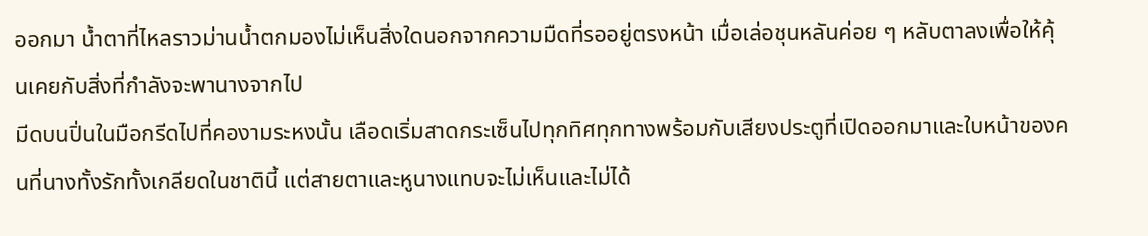ออกมา น้ำตาที่ไหลราวม่านน้ำตกมองไม่เห็นสิ่งใดนอกจากความมืดที่รออยู่ตรงหน้า เมื่อเล่อชุนหลันค่อย ๆ หลับตาลงเพื่อให้คุ้นเคยกับสิ่งที่กำลังจะพานางจากไป
มีดบนปิ่นในมือกรีดไปที่คองามระหงนั้น เลือดเริ่มสาดกระเซ็นไปทุกทิศทุกทางพร้อมกับเสียงประตูที่เปิดออกมาและใบหน้าของคนที่นางทั้งรักทั้งเกลียดในชาตินี้ แต่สายตาและหูนางแทบจะไม่เห็นและไม่ได้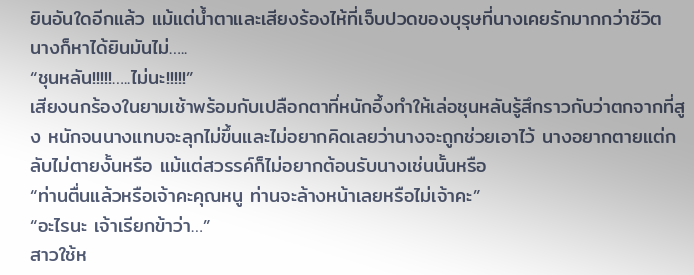ยินอันใดอีกแล้ว แม้แต่น้ำตาและเสียงร้องไห้ที่เจ็บปวดของบุรุษที่นางเคยรักมากกว่าชีวิต นางก็หาได้ยินมันไม่…..
“ชุนหลัน!!!!!…..ไม่นะ!!!!!”
เสียงนกร้องในยามเช้าพร้อมกับเปลือกตาที่หนักอึ้งทำให้เล่อชุนหลันรู้สึกราวกับว่าตกจากที่สูง หนักจนนางแทบจะลุกไม่ขึ้นและไม่อยากคิดเลยว่านางจะถูกช่วยเอาไว้ นางอยากตายแต่กลับไม่ตายงั้นหรือ แม้แต่สวรรค์ก็ไม่อยากต้อนรับนางเช่นนั้นหรือ
“ท่านตื่นแล้วหรือเจ้าคะคุณหนู ท่านจะล้างหน้าเลยหรือไม่เจ้าคะ”
“อะไรนะ เจ้าเรียกข้าว่า…”
สาวใช้ห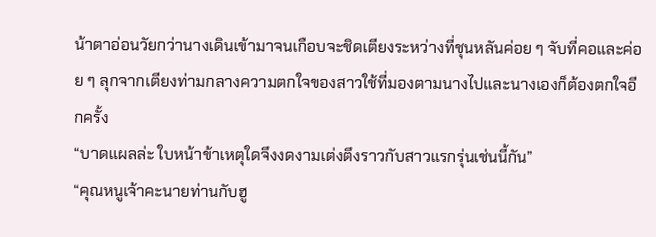น้าตาอ่อนวัยกว่านางเดินเข้ามาจนเกือบจะชิดเตียงระหว่างที่ชุนหลันค่อย ๆ จับที่คอและค่อย ๆ ลุกจากเตียงท่ามกลางความตกใจของสาวใช้ที่มองตามนางไปและนางเองก็ต้องตกใจอีกครั้ง
“บาดแผลล่ะ ใบหน้าข้าเหตุใดจึงงดงามเต่งตึงราวกับสาวแรกรุ่นเช่นนี้กัน”
“คุณหนูเจ้าคะนายท่านกับฮู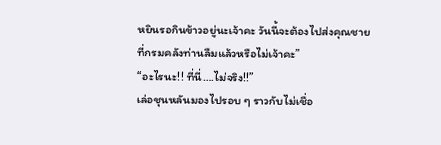หยินรอกินข้าวอยู่นะเจ้าคะ วันนี้จะต้องไปส่งคุณชายที่กรมคลังท่านลืมแล้วหรือไม่เจ้าคะ”
“อะไรนะ!! ที่นี่….ไม่จริง!!”
เล่อชุนหลันมองไปรอบ ๆ ราวกับไม่เชื่อ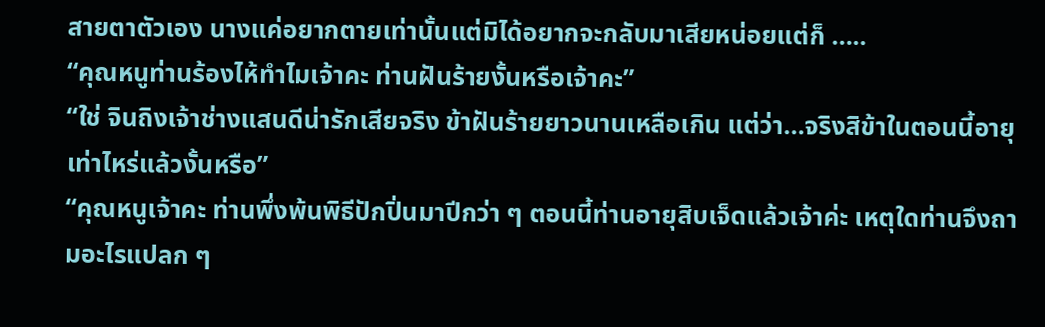สายตาตัวเอง นางแค่อยากตายเท่านั้นแต่มิได้อยากจะกลับมาเสียหน่อยแต่ก็ …..
“คุณหนูท่านร้องไห้ทำไมเจ้าคะ ท่านฝันร้ายงั้นหรือเจ้าคะ”
“ใช่ จินถิงเจ้าช่างแสนดีน่ารักเสียจริง ข้าฝันร้ายยาวนานเหลือเกิน แต่ว่า…จริงสิข้าในตอนนี้อายุเท่าไหร่แล้วงั้นหรือ”
“คุณหนูเจ้าคะ ท่านพึ่งพ้นพิธีปักปิ่นมาปีกว่า ๆ ตอนนี้ท่านอายุสิบเจ็ดแล้วเจ้าค่ะ เหตุใดท่านจึงถามอะไรแปลก ๆ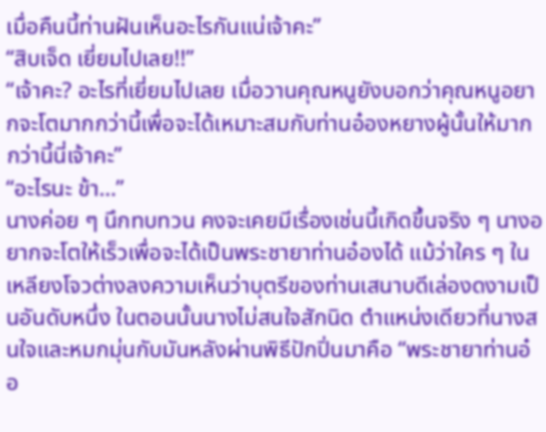เมื่อคืนนี้ท่านฝันเห็นอะไรกันแน่เจ้าคะ”
“สิบเจ็ด เยี่ยมไปเลย!!”
“เจ้าคะ? อะไรที่เยี่ยมไปเลย เมื่อวานคุณหนูยังบอกว่าคุณหนูอยากจะโตมากกว่านี้เพื่อจะได้เหมาะสมกับท่านอ๋องหยางผู้นั้นให้มากกว่านี้นี่เจ้าคะ”
“อะไรนะ ข้า…”
นางค่อย ๆ นึกทบทวน คงจะเคยมีเรื่องเช่นนี้เกิดขึ้นจริง ๆ นางอยากจะโตให้เร็วเพื่อจะได้เป็นพระชายาท่านอ๋องได้ แม้ว่าใคร ๆ ในเหลียงโจวต่างลงความเห็นว่าบุตรีของท่านเสนาบดีเล่องดงามเป็นอันดับหนึ่ง ในตอนนั้นนางไม่สนใจสักนิด ตำแหน่งเดียวที่นางสนใจและหมกมุ่นกับมันหลังผ่านพิธีปักปิ่นมาคือ “พระชายาท่านอ๋อ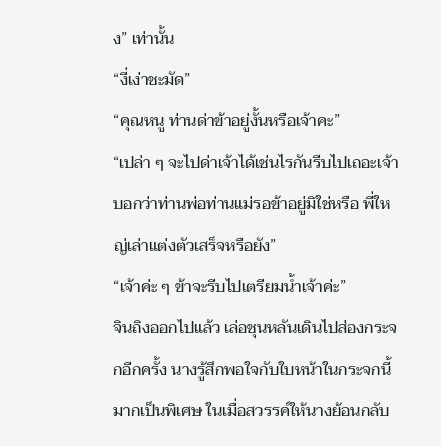ง” เท่านั้น
“งี่เง่าชะมัด”
“คุณหนู ท่านด่าข้าอยู่งั้นหรือเจ้าคะ”
“เปล่า ๆ จะไปด่าเจ้าได้เช่นไรกันรีบไปเถอะเจ้าบอกว่าท่านพ่อท่านแม่รอข้าอยู่มิใช่หรือ พี่ใหญ่เล่าแต่งตัวเสร็จหรือยัง”
“เจ้าค่ะ ๆ ข้าจะรีบไปเตรียมน้ำเจ้าค่ะ”
จินถิงออกไปแล้ว เล่อชุนหลันเดินไปส่องกระจกอีกครั้ง นางรู้สึกพอใจกับใบหน้าในกระจกนี้มากเป็นพิเศษ ในเมื่อสวรรค์ให้นางย้อนกลับ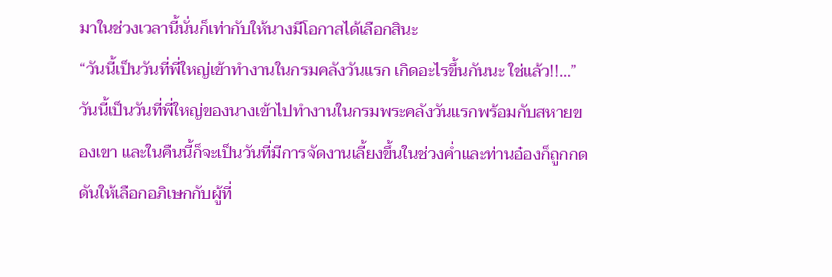มาในช่วงเวลานี้นั่นก็เท่ากับให้นางมีโอกาสได้เลือกสินะ
“วันนี้เป็นวันที่พี่ใหญ่เข้าทำงานในกรมคลังวันแรก เกิดอะไรขึ้นกันนะ ใช่แล้ว!!…”
วันนี้เป็นวันที่พี่ใหญ่ของนางเข้าไปทำงานในกรมพระคลังวันแรกพร้อมกับสหายของเขา และในคืนนี้ก็จะเป็นวันที่มีการจัดงานเลี้ยงขึ้นในช่วงค่ำและท่านอ๋องก็ถูกกดดันให้เลือกอภิเษกกับผู้ที่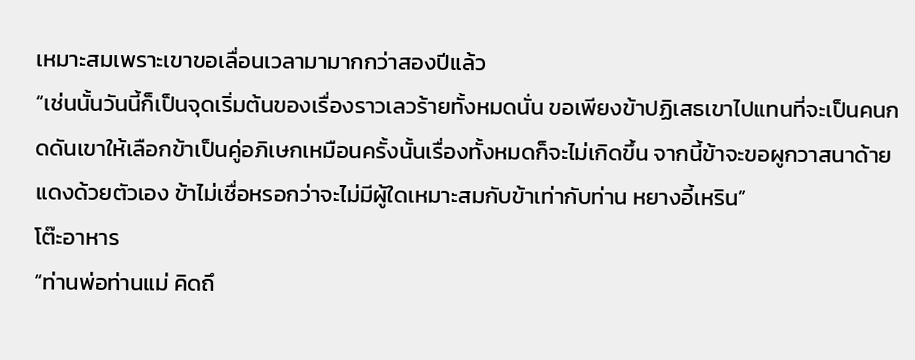เหมาะสมเพราะเขาขอเลื่อนเวลามามากกว่าสองปีแล้ว
“เช่นนั้นวันนี้ก็เป็นจุดเริ่มต้นของเรื่องราวเลวร้ายทั้งหมดนั่น ขอเพียงข้าปฏิเสธเขาไปแทนที่จะเป็นคนกดดันเขาให้เลือกข้าเป็นคู่อภิเษกเหมือนครั้งนั้นเรื่องทั้งหมดก็จะไม่เกิดขึ้น จากนี้ข้าจะขอผูกวาสนาด้ายแดงด้วยตัวเอง ข้าไม่เชื่อหรอกว่าจะไม่มีผู้ใดเหมาะสมกับข้าเท่ากับท่าน หยางอี้เหริน”
โต๊ะอาหาร
“ท่านพ่อท่านแม่ คิดถึ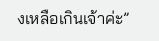งเหลือเกินเจ้าค่ะ”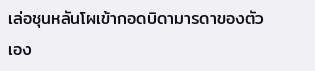เล่อชุนหลันโผเข้ากอดบิดามารดาของตัวเอง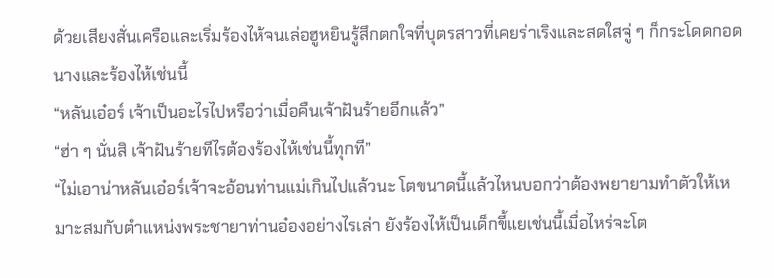ด้วยเสียงสั่นเครือและเริ่มร้องไห้จนเล่อฮูหยินรู้สึกตกใจที่บุตรสาวที่เคยร่าเริงและสดใสจู่ ๆ ก็กระโดดกอดนางและร้องไห้เช่นนี้
“หลันเอ๋อร์ เจ้าเป็นอะไรไปหรือว่าเมื่อคืนเจ้าฝันร้ายอีกแล้ว”
“ฮ่า ๆ นั่นสิ เจ้าฝันร้ายทีไรต้องร้องไห้เช่นนี้ทุกที”
“ไม่เอาน่าหลันเอ๋อร์เจ้าจะอ้อนท่านแม่เกินไปแล้วนะ โตขนาดนี้แล้วไหนบอกว่าต้องพยายามทำตัวให้เหมาะสมกับตำแหน่งพระชายาท่านอ๋องอย่างไรเล่า ยังร้องไห้เป็นเด็กขี้แยเช่นนี้เมื่อไหร่จะโต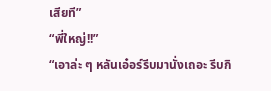เสียที”
“พี่ใหญ่!!”
“เอาล่ะ ๆ หลันเอ๋อร์รีบมานั่งเถอะ รีบกิ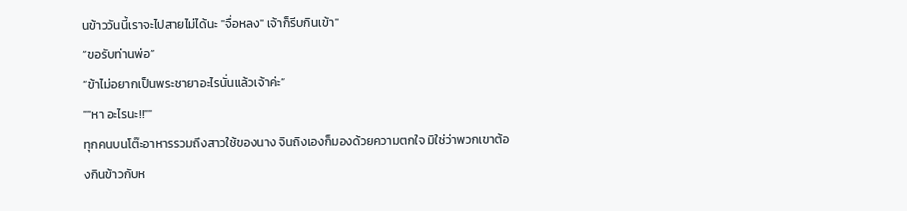นข้าววันนี้เราจะไปสายไม่ได้นะ "จื่อหลง" เจ้าก็รีบกินเข้า"
“ขอรับท่านพ่อ”
“ข้าไม่อยากเป็นพระชายาอะไรนั่นแล้วเจ้าค่ะ”
""หา อะไรนะ!!""
ทุกคนบนโต๊ะอาหารรวมถึงสาวใช้ของนาง จินถิงเองก็มองด้วยความตกใจ มิใช่ว่าพวกเขาต้องกินข้าวกับห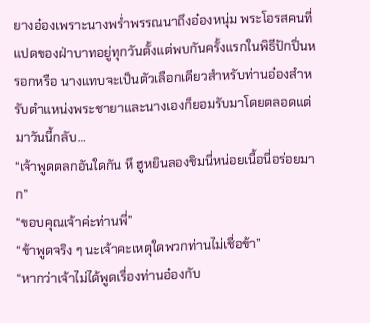ยางอ๋องเพราะนางพร่ำพรรณนาถึงอ๋องหนุ่ม พระโอรสคนที่แปดของฝ่าบาทอยู่ทุกวันตั้งแต่พบกันครั้งแรกในพิธีปักปิ่นหรอกหรือ นางแทบจะเป็นตัวเลือกเดียวสำหรับท่านอ๋องสำหรับตำแหน่งพระชายาและนางเองก็ยอมรับมาโดยตลอดแต่มาวันนี้กลับ…
“เจ้าพูดตลกอันใดกัน หึ ฮูหยินลองชิมนี่หน่อยเนื้อนี่อร่อยมาก”
“ขอบคุณเจ้าค่ะท่านพี่”
“ข้าพูดจริง ๆ นะเจ้าคะเหตุใดพวกท่านไม่เชื่อข้า”
“หากว่าเจ้าไม่ได้พูดเรื่องท่านอ๋องกับ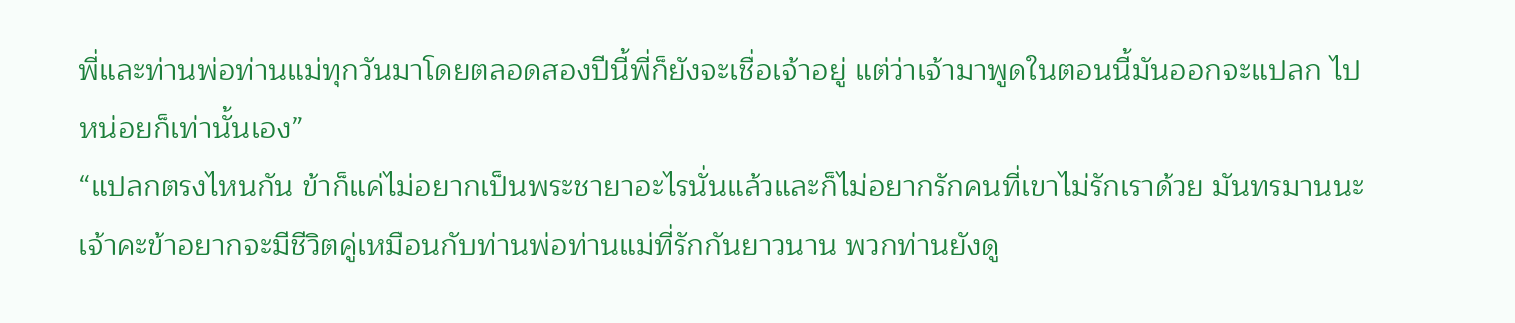พี่และท่านพ่อท่านแม่ทุกวันมาโดยตลอดสองปีนี้พี่ก็ยังจะเชื่อเจ้าอยู่ แต่ว่าเจ้ามาพูดในตอนนี้มันออกจะแปลก ไปหน่อยก็เท่านั้นเอง”
“แปลกตรงไหนกัน ข้าก็แค่ไม่อยากเป็นพระชายาอะไรนั่นแล้วและก็ไม่อยากรักคนที่เขาไม่รักเราด้วย มันทรมานนะเจ้าคะข้าอยากจะมีชีวิตคู่เหมือนกับท่านพ่อท่านแม่ที่รักกันยาวนาน พวกท่านยังดู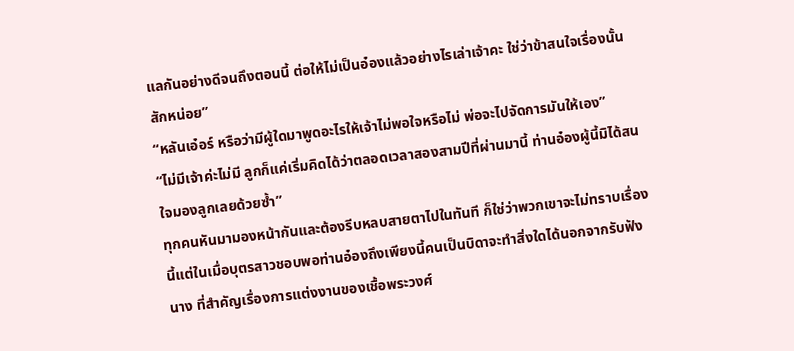แลกันอย่างดีจนถึงตอนนี้ ต่อให้ไม่เป็นอ๋องแล้วอย่างไรเล่าเจ้าคะ ใช่ว่าข้าสนใจเรื่องนั้นสักหน่อย”
“หลันเอ๋อร์ หรือว่ามีผู้ใดมาพูดอะไรให้เจ้าไม่พอใจหรือไม่ พ่อจะไปจัดการมันให้เอง”
“ไม่มีเจ้าค่ะไม่มี ลูกก็แค่เริ่มคิดได้ว่าตลอดเวลาสองสามปีที่ผ่านมานี้ ท่านอ๋องผู้นี้มิได้สนใจมองลูกเลยด้วยซ้ำ”
ทุกคนหันมามองหน้ากันและต้องรีบหลบสายตาไปในทันที ก็ใช่ว่าพวกเขาจะไม่ทราบเรื่องนี้แต่ในเมื่อบุตรสาวชอบพอท่านอ๋องถึงเพียงนี้คนเป็นบิดาจะทำสิ่งใดได้นอกจากรับฟังนาง ที่สำคัญเรื่องการแต่งงานของเชื้อพระวงศ์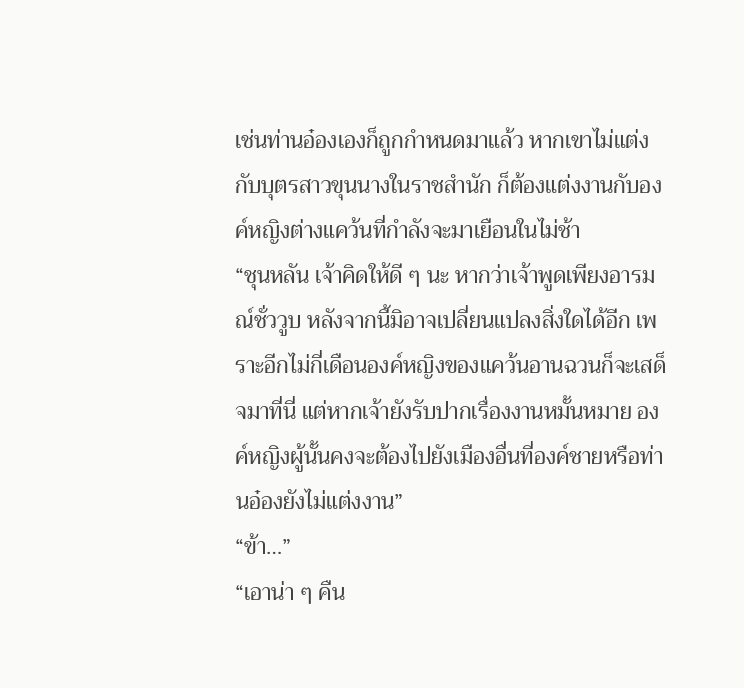เช่นท่านอ๋องเองก็ถูกกำหนดมาแล้ว หากเขาไม่แต่งกับบุตรสาวขุนนางในราชสำนัก ก็ต้องแต่งงานกับองค์หญิงต่างแคว้นที่กำลังจะมาเยือนในไม่ช้า
“ชุนหลัน เจ้าคิดให้ดี ๆ นะ หากว่าเจ้าพูดเพียงอารมณ์ชั่ววูบ หลังจากนี้มิอาจเปลี่ยนแปลงสิ่งใดได้อีก เพราะอีกไม่กี่เดือนองค์หญิงของแคว้นอานฉวนก็จะเสด็จมาที่นี่ แต่หากเจ้ายังรับปากเรื่องงานหมั้นหมาย องค์หญิงผู้นั้นคงจะต้องไปยังเมืองอื่นที่องค์ชายหรือท่านอ๋องยังไม่แต่งงาน”
“ข้า…”
“เอาน่า ๆ คืน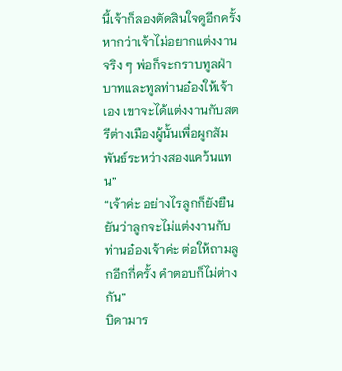นี้เจ้าก็ลองตัดสินใจดูอีกครั้ง หากว่าเจ้าไม่อยากแต่งงานจริง ๆ พ่อก็จะกราบทูลฝ่าบาทและทูลท่านอ๋องให้เจ้าเอง เขาจะได้แต่งงานกับสตรีต่างเมืองผู้นั้นเพื่อผูกสัมพันธ์ระหว่างสองแคว้นแทน”
“เจ้าค่ะ อย่างไรลูกก็ยังยืนยันว่าลูกจะไม่แต่งงานกับท่านอ๋องเจ้าค่ะ ต่อให้ถามลูกอีกกี่ครั้ง คำตอบก็ไม่ต่างกัน”
บิดามาร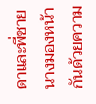ดาและพี่ชายนางมองหน้ากันด้วยความ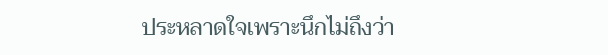ประหลาดใจเพราะนึกไม่ถึงว่า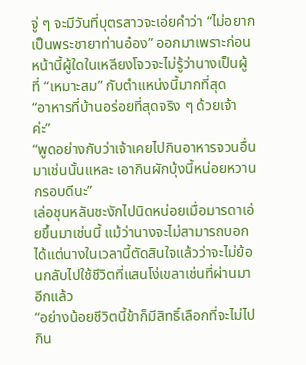จู่ ๆ จะมีวันที่บุตรสาวจะเอ่ยคำว่า “ไม่อยากเป็นพระชายาท่านอ๋อง” ออกมาเพราะก่อนหน้านี้ผู้ใดในเหลียงโจวจะไม่รู้ว่านางเป็นผู้ที่ “เหมาะสม” กับตำแหน่งนี้มากที่สุด
“อาหารที่บ้านอร่อยที่สุดจริง ๆ ด้วยเจ้าค่ะ”
“พูดอย่างกับว่าเจ้าเคยไปกินอาหารจวนอื่นมาเช่นนั้นแหละ เอากินผักบุ้งนี้หน่อยหวานกรอบดีนะ”
เล่อชุนหลันชะงักไปนิดหน่อยเมื่อมารดาเอ่ยขึ้นมาเช่นนี้ แม้ว่านางจะไม่สามารถบอกได้แต่นางในเวลานี้ตัดสินใจแล้วว่าจะไม่ย้อนกลับไปใช้ชีวิตที่แสนโง่เขลาเช่นที่ผ่านมาอีกแล้ว
“อย่างน้อยชีวิตนี้ข้าก็มีสิทธิ์เลือกที่จะไม่ไปกิน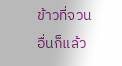ข้าวที่จวนอื่นก็แล้ว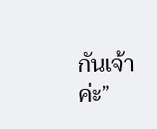กันเจ้าค่ะ”